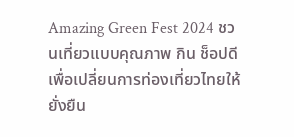Amazing Green Fest 2024 ชวนเที่ยวแบบคุณภาพ กิน ช็อปดี เพื่อเปลี่ยนการท่องเที่ยวไทยให้ยั่งยืน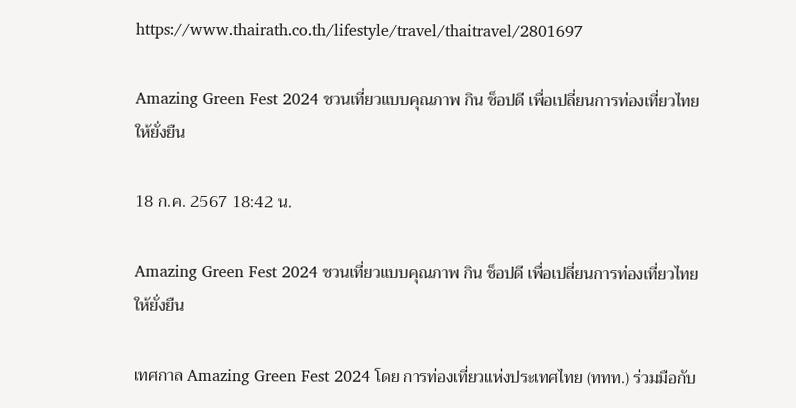https://www.thairath.co.th/lifestyle/travel/thaitravel/2801697

Amazing Green Fest 2024 ชวนเที่ยวแบบคุณภาพ กิน ช็อปดี เพื่อเปลี่ยนการท่องเที่ยวไทยให้ยั่งยืน

18 ก.ค. 2567 18:42 น.

Amazing Green Fest 2024 ชวนเที่ยวแบบคุณภาพ กิน ช็อปดี เพื่อเปลี่ยนการท่องเที่ยวไทยให้ยั่งยืน

เทศกาล Amazing Green Fest 2024 โดย การท่องเที่ยวแห่งประเทศไทย (ททท.) ร่วมมือกับ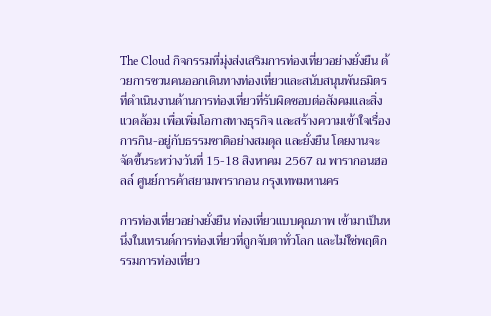The Cloud กิจกรรมที่มุ่งส่งเสริมการท่องเที่ยวอย่างยั่งยืน ด้วยการชวนคนออกเดินทางท่องเที่ยวและสนับสนุนพันธมิตร ที่ดำเนินงานด้านการท่องเที่ยวที่รับผิดชอบต่อสังคมและสิ่งแวดล้อม เพื่อเพิ่มโอกาสทางธุรกิจ และสร้างความเข้าใจเรื่องการกิน-อยู่กับธรรมชาติอย่างสมดุล และยั่งยืน โดยงานจะจัดขึ้นระหว่างวันที่ 15-18 สิงหาคม 2567 ณ พารากอนฮอลล์ ศูนย์การค้าสยามพารากอน กรุงเทพมหานคร

การท่องเที่ยวอย่างยั่งยืน ท่องเที่ยวแบบคุณภาพ เข้ามาเป็นหนึ่งในเทรนด์การท่องเที่ยวที่ถูกจับตาทั่วโลก และไม่ใช่พฤติกรรมการท่องเที่ยว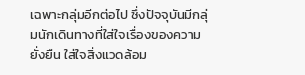เฉพาะกลุ่มอีกต่อไป ซึ่งปัจจุบันมีกลุ่มนักเดินทางที่ใส่ใจเรื่องของความยั่งยืน ใส่ใจสิ่งแวดล้อม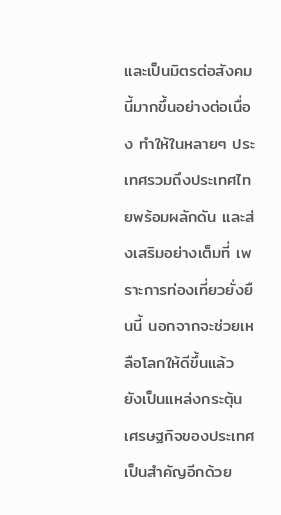และเป็นมิตรต่อสังคมนี้มากขึ้นอย่างต่อเนื่อง ทำให้ในหลายๆ ประเทศรวมถึงประเทศไทยพร้อมผลักดัน และส่งเสริมอย่างเต็มที่ เพราะการท่องเที่ยวยั่งยืนนี้ นอกจากจะช่วยเหลือโลกให้ดีขึ้นแล้ว ยังเป็นแหล่งกระตุ้นเศรษฐกิจของประเทศเป็นสำคัญอีกด้วย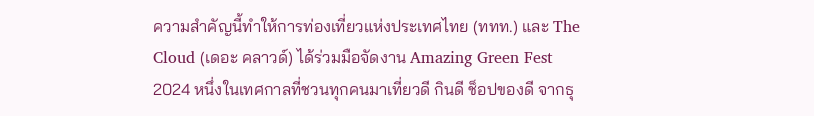ความสำคัญนี้ทำให้การท่องเที่ยวแห่งประเทศไทย (ททท.) และ The Cloud (เดอะ คลาวด์) ได้ร่วมมือจัดงาน Amazing Green Fest 2024 หนึ่งในเทศกาลที่ชวนทุกคนมาเที่ยวดี กินดี ช็อปของดี จากธุ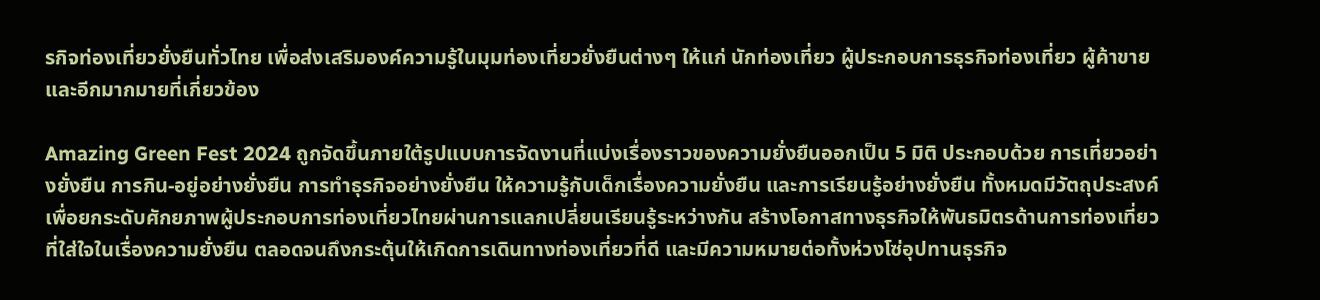รกิจท่องเที่ยวยั่งยืนทั่วไทย เพื่อส่งเสริมองค์ความรู้ในมุมท่องเที่ยวยั่งยืนต่างๆ ให้แก่ นักท่องเที่ยว ผู้ประกอบการธุรกิจท่องเที่ยว ผู้ค้าขาย และอีกมากมายที่เกี่ยวข้อง

Amazing Green Fest 2024 ถูกจัดขึ้นภายใต้รูปแบบการจัดงานที่แบ่งเรื่องราวของความยั่งยืนออกเป็น 5 มิติ ประกอบด้วย การเที่ยวอย่างยั่งยืน การกิน-อยู่อย่างยั่งยืน การทำธุรกิจอย่างยั่งยืน ให้ความรู้กับเด็กเรื่องความยั่งยืน และการเรียนรู้อย่างยั่งยืน ทั้งหมดมีวัตถุประสงค์เพื่อยกระดับศักยภาพผู้ประกอบการท่องเที่ยวไทยผ่านการแลกเปลี่ยนเรียนรู้ระหว่างกัน สร้างโอกาสทางธุรกิจให้พันธมิตรด้านการท่องเที่ยวที่ใส่ใจในเรื่องความยั่งยืน ตลอดจนถึงกระตุ้นให้เกิดการเดินทางท่องเที่ยวที่ดี และมีความหมายต่อทั้งห่วงโซ่อุปทานธุรกิจ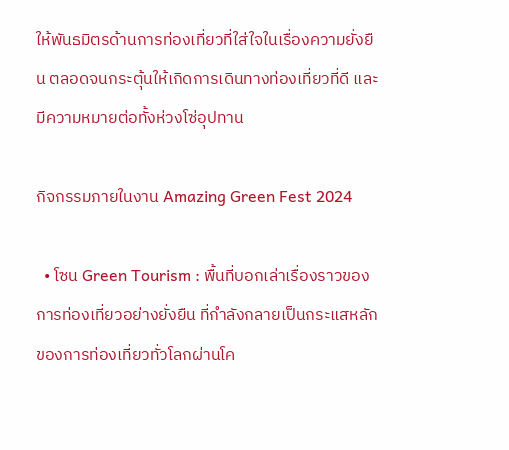ให้พันธมิตรด้านการท่องเที่ยวที่ใส่ใจในเรื่องความยั่งยืน ตลอดจนกระตุ้นให้เกิดการเดินทางท่องเที่ยวที่ดี และมีความหมายต่อทั้งห่วงโซ่อุปทาน

กิจกรรมภายในงาน Amazing Green Fest 2024

  • โซน Green Tourism : พื้นที่บอกเล่าเรื่องราวของการท่องเที่ยวอย่างยั่งยืน ที่กำลังกลายเป็นกระแสหลักของการท่องเที่ยวทั่วโลกผ่านโค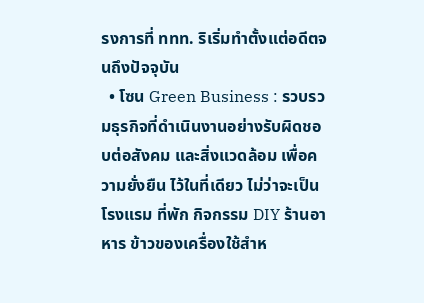รงการที่ ททท. ริเริ่มทำตั้งแต่อดีตจนถึงปัจจุบัน
  • โซน Green Business : รวบรวมธุรกิจที่ดำเนินงานอย่างรับผิดชอบต่อสังคม และสิ่งแวดล้อม เพื่อความยั่งยืน ไว้ในที่เดียว ไม่ว่าจะเป็นโรงแรม ที่พัก กิจกรรม DIY ร้านอาหาร ข้าวของเครื่องใช้สำห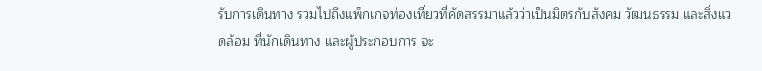รับการเดินทาง รวมไปถึงแพ็กเกจท่องเที่ยวที่คัดสรรมาแล้วว่าเป็นมิตรกับสังคม วัฒนธรรม และสิ่งแวดล้อม ที่นักเดินทาง และผู้ประกอบการ จะ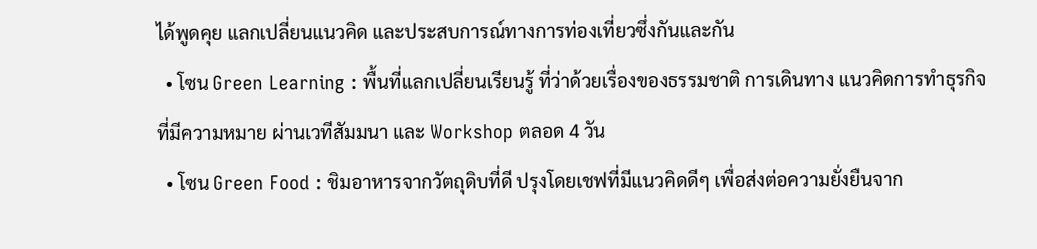ได้พูดคุย แลกเปลี่ยนแนวคิด และประสบการณ์ทางการท่องเที่ยวซึ่งกันและกัน
  • โซน Green Learning : พื้นที่แลกเปลี่ยนเรียนรู้ ที่ว่าด้วยเรื่องของธรรมชาติ การเดินทาง แนวคิดการทำธุรกิจ ที่มีความหมาย ผ่านเวทีสัมมนา และ Workshop ตลอด 4 วัน
  • โซน Green Food : ชิมอาหารจากวัตถุดิบที่ดี ปรุงโดยเชฟที่มีแนวคิดดีๆ เพื่อส่งต่อความยั่งยืนจาก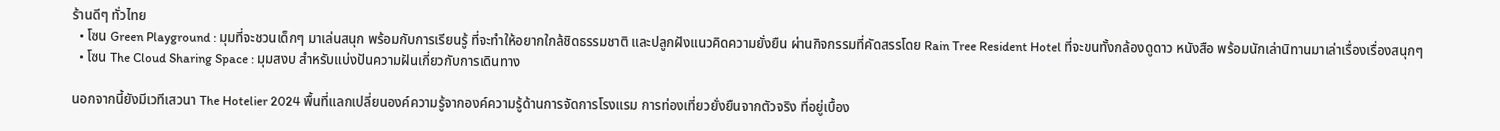ร้านดีๆ ทั่วไทย
  • โซน Green Playground : มุมที่จะชวนเด็กๆ มาเล่นสนุก พร้อมกับการเรียนรู้ ที่จะทำให้อยากใกล้ชิดธรรมชาติ และปลูกฝังแนวคิดความยั่งยืน ผ่านกิจกรรมที่คัดสรรโดย Rain Tree Resident Hotel ที่จะขนทั้งกล้องดูดาว หนังสือ พร้อมนักเล่านิทานมาเล่าเรื่องเรื่องสนุกๆ
  • โซน The Cloud Sharing Space : มุมสงบ สำหรับแบ่งปันความฝันเกี่ยวกับการเดินทาง

นอกจากนี้ยังมีเวทีเสวนา The Hotelier 2024 พื้นที่แลกเปลี่ยนองค์ความรู้จากองค์ความรู้ด้านการจัดการโรงแรม การท่องเที่ยวยั่งยืนจากตัวจริง ที่อยู่เบื้อง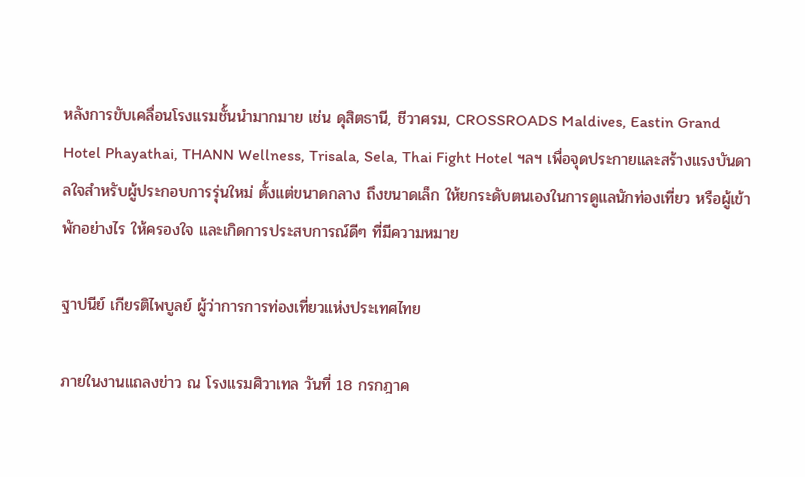หลังการขับเคลื่อนโรงแรมชั้นนำมากมาย เช่น ดุสิตธานี, ชีวาศรม, CROSSROADS Maldives, Eastin Grand Hotel Phayathai, THANN Wellness, Trisala, Sela, Thai Fight Hotel ฯลฯ เพื่อจุดประกายและสร้างแรงบันดาลใจสำหรับผู้ประกอบการรุ่นใหม่ ตั้งแต่ขนาดกลาง ถึงขนาดเล็ก ให้ยกระดับตนเองในการดูแลนักท่องเที่ยว หรือผู้เข้าพักอย่างไร ให้ครองใจ และเกิดการประสบการณ์ดีๆ ที่มีความหมาย

ฐาปนีย์ เกียรติไพบูลย์ ผู้ว่าการการท่องเที่ยวแห่งประเทศไทย

ภายในงานแถลงข่าว ณ โรงแรมศิวาเทล วันที่ 18 กรกฎาค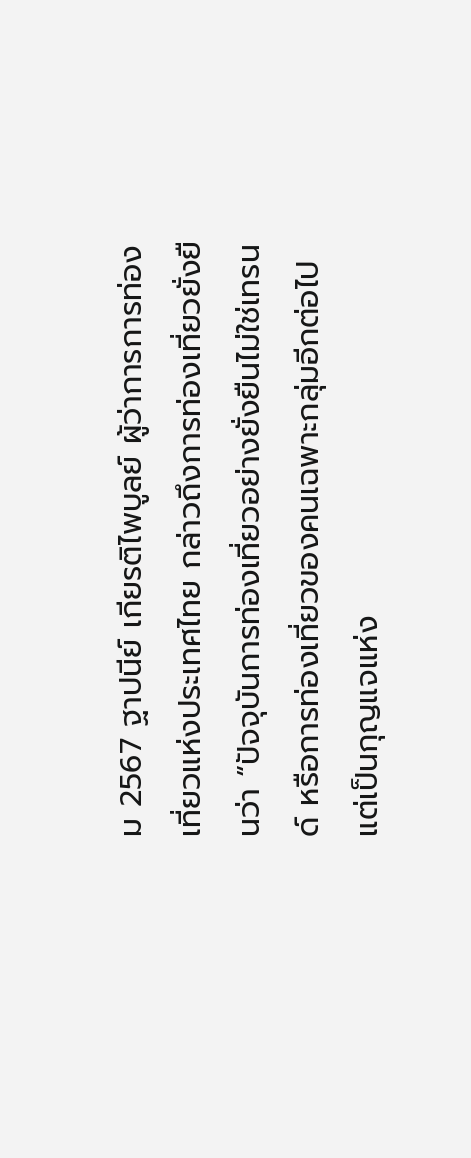ม 2567 ฐาปนีย์ เกียรติไพบูลย์ ผู้ว่าการการท่องเที่ยวแห่งประเทศไทย กล่าวถึงการท่องเที่ยวยั่งยืนว่า “ปัจจุบันการท่องเที่ยวอย่างยั่งยืนไม่ใช่เทรนด์ หรือการท่องเที่ยวของคนเฉพาะกลุ่มอีกต่อไป แต่เป็นกุญแจแห่ง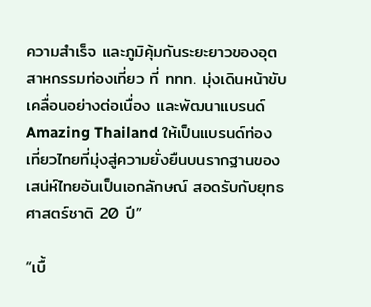ความสำเร็จ และภูมิคุ้มกันระยะยาวของอุตสาหกรรมท่องเที่ยว ที่ ททท. มุ่งเดินหน้าขับเคลื่อนอย่างต่อเนื่อง และพัฒนาแบรนด์ Amazing Thailand ให้เป็นแบรนด์ท่องเที่ยวไทยที่มุ่งสู่ความยั่งยืนบนรากฐานของเสน่ห์ไทยอันเป็นเอกลักษณ์ สอดรับกับยุทธศาสตร์ชาติ 20 ปี”

“เบื้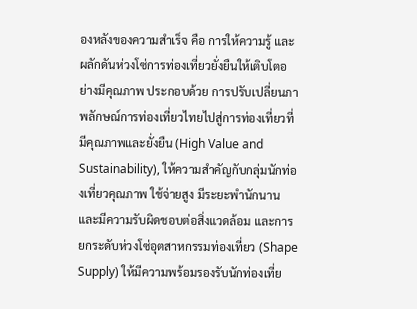องหลังของความสำเร็จ คือ การให้ความรู้ และผลักดันห่วงโซ่การท่องเที่ยวยั่งยืนให้เติบโตอย่างมีคุณภาพ ประกอบด้วย การปรับเปลี่ยนภาพลักษณ์การท่องเที่ยวไทยไปสู่การท่องเที่ยวที่มีคุณภาพและยั่งยืน (High Value and Sustainability), ให้ความสำคัญกับกลุ่มนักท่องเที่ยวคุณภาพ ใช้จ่ายสูง มีระยะพำนักนาน และมีความรับผิดชอบต่อสิ่งแวดล้อม และการยกระดับห่วงโซ่อุตสาหกรรมท่องเที่ยว (Shape Supply) ให้มีความพร้อมรองรับนักท่องเที่ย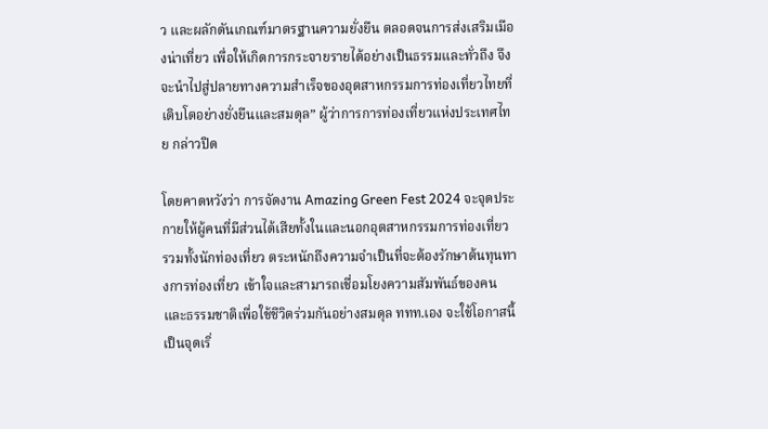ว และผลักดันเกณฑ์มาตรฐานความยั่งยืน ตลอดจนการส่งเสริมเมืองน่าเที่ยว เพื่อให้เกิดการกระจายรายได้อย่างเป็นธรรมและทั่วถึง จึงจะนำไปสู่ปลายทางความสำเร็จของอุตสาหกรรมการท่องเที่ยวไทยที่เติบโตอย่างยั่งยืนและสมดุล” ผู้ว่าการการท่องเที่ยวแห่งประเทศไทย กล่าวปิด

โดยคาดหวังว่า การจัดงาน Amazing Green Fest 2024 จะจุดประกายให้ผู้คนที่มีส่วนได้เสียทั้งในและนอกอุตสาหกรรมการท่องเที่ยว รวมทั้งนักท่องเที่ยว ตระหนักถึงความจำเป็นที่จะต้องรักษาต้นทุนทางการท่องเที่ยว เข้าใจและสามารถเชื่อมโยงความสัมพันธ์ของคนและธรรมชาติเพื่อใช้ชีวิตร่วมกันอย่างสมดุล ททท.เอง จะใช้โอกาสนี้เป็นจุดเริ่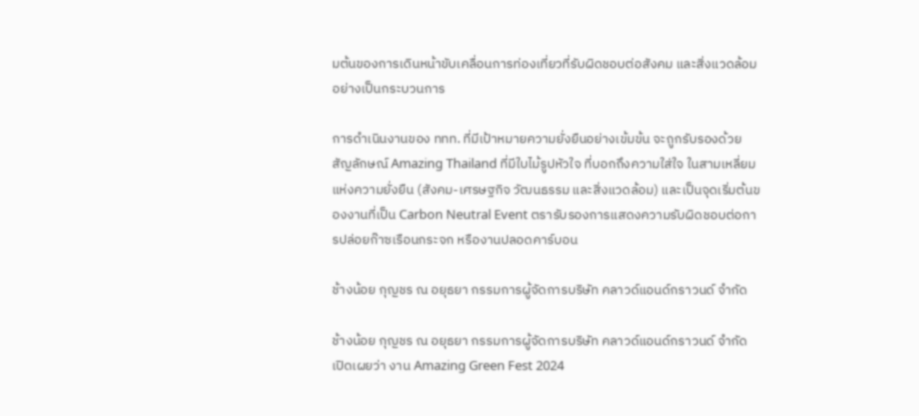มต้นของการเดินหน้าขับเคลื่อนการท่องเที่ยวที่รับผิดชอบต่อสังคม และสิ่งแวดล้อมอย่างเป็นกระบวนการ

การดำเนินงานของ ททท. ที่มีเป้าหมายความยั่งยืนอย่างเข้มข้น จะถูกรับรองด้วยสัญลักษณ์ Amazing Thailand ที่มีใบไม้รูปหัวใจ ที่บอกถึงความใส่ใจ ในสามเหลี่ยมแห่งความยั่งยืน (สังคม-เศรษฐกิจ วัฒนธรรม และสิ่งแวดล้อม) และเป็นจุดเริ่มต้นของงานที่เป็น Carbon Neutral Event ตรารับรองการแสดงความรับผิดชอบต่อการปล่อยก๊าซเรือนกระจก หรืองานปลอดคาร์บอน

ช้างน้อย กุญชร ณ อยุธยา กรรมการผู้จัดการบริษัท คลาวด์แอนด์กราวนด์ จำกัด

ช้างน้อย กุญชร ณ อยุธยา กรรมการผู้จัดการบริษัท คลาวด์แอนด์กราวนด์ จำกัด เปิดเผยว่า งาน Amazing Green Fest 2024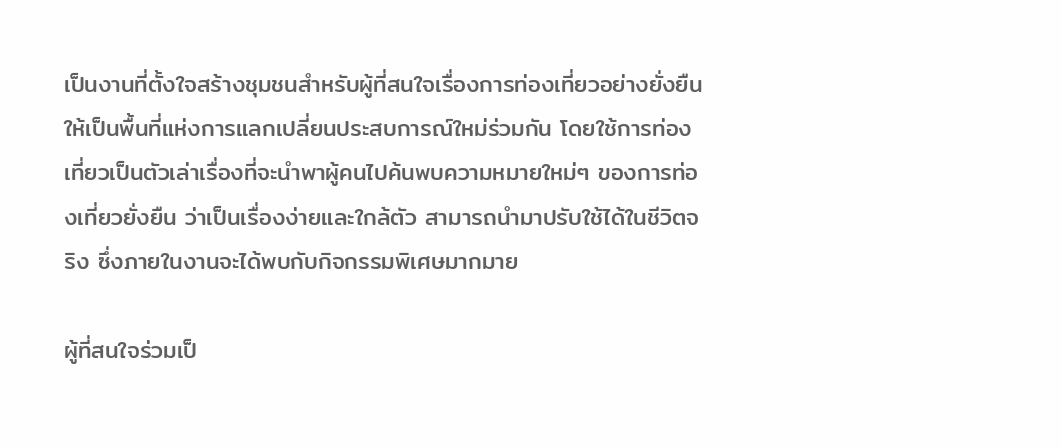เป็นงานที่ตั้งใจสร้างชุมชนสำหรับผู้ที่สนใจเรื่องการท่องเที่ยวอย่างยั่งยืนให้เป็นพื้นที่แห่งการแลกเปลี่ยนประสบการณ์ใหม่ร่วมกัน โดยใช้การท่องเที่ยวเป็นตัวเล่าเรื่องที่จะนำพาผู้คนไปค้นพบความหมายใหม่ๆ ของการท่องเที่ยวยั่งยืน ว่าเป็นเรื่องง่ายและใกล้ตัว สามารถนำมาปรับใช้ได้ในชีวิตจริง ซึ่งภายในงานจะได้พบกับกิจกรรมพิเศษมากมาย

ผู้ที่สนใจร่วมเป็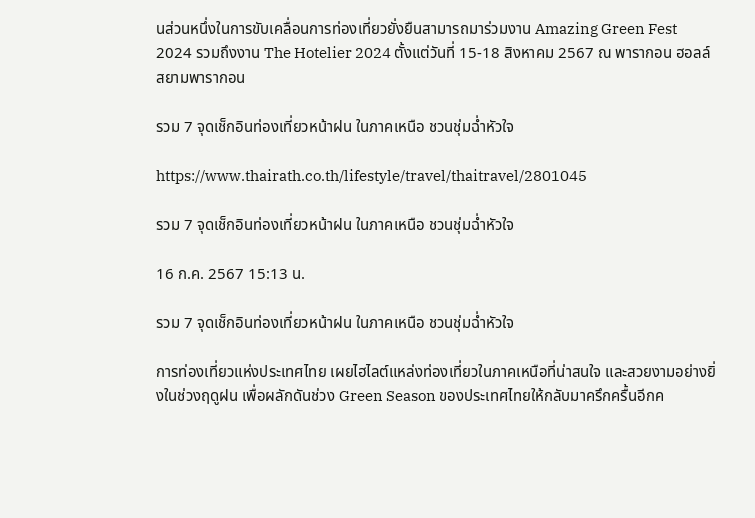นส่วนหนึ่งในการขับเคลื่อนการท่องเที่ยวยั่งยืนสามารถมาร่วมงาน Amazing Green Fest 2024 รวมถึงงาน The Hotelier 2024 ตั้งแต่วันที่ 15-18 สิงหาคม 2567 ณ พารากอน ฮอลล์ สยามพารากอน

รวม 7 จุดเช็กอินท่องเที่ยวหน้าฝน ในภาคเหนือ ชวนชุ่มฉ่ำหัวใจ

https://www.thairath.co.th/lifestyle/travel/thaitravel/2801045

รวม 7 จุดเช็กอินท่องเที่ยวหน้าฝน ในภาคเหนือ ชวนชุ่มฉ่ำหัวใจ

16 ก.ค. 2567 15:13 น.

รวม 7 จุดเช็กอินท่องเที่ยวหน้าฝน ในภาคเหนือ ชวนชุ่มฉ่ำหัวใจ

การท่องเที่ยวแห่งประเทศไทย เผยไฮไลต์แหล่งท่องเที่ยวในภาคเหนือที่น่าสนใจ และสวยงามอย่างยิ่งในช่วงฤดูฝน เพื่อผลักดันช่วง Green Season ของประเทศไทยให้กลับมาครึกครื้นอีกค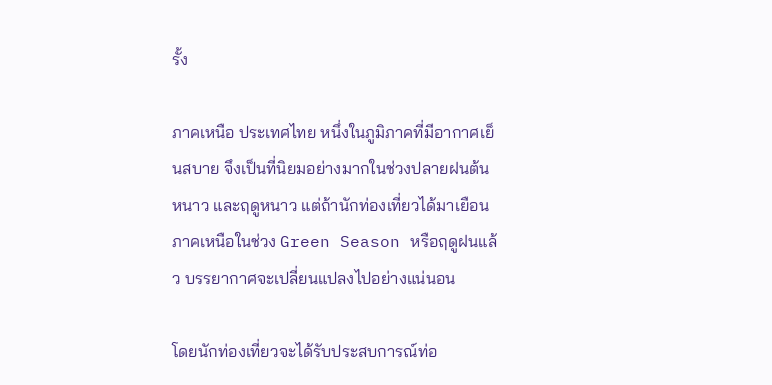รั้ง

ภาคเหนือ ประเทศไทย หนึ่งในภูมิภาคที่มีอากาศเย็นสบาย จึงเป็นที่นิยมอย่างมากในช่วงปลายฝนต้นหนาว และฤดูหนาว แต่ถ้านักท่องเที่ยวได้มาเยือนภาคเหนือในช่วง Green Season หรือฤดูฝนแล้ว บรรยากาศจะเปลี่ยนแปลงไปอย่างแน่นอน

โดยนักท่องเที่ยวจะได้รับประสบการณ์ท่อ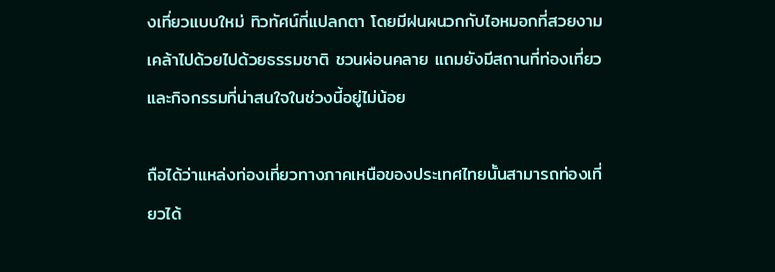งเที่ยวแบบใหม่ ทิวทัศน์ที่แปลกตา โดยมีฝนผนวกกับไอหมอกที่สวยงาม เคล้าไปด้วยไปด้วยธรรมชาติ ชวนผ่อนคลาย แถมยังมีสถานที่ท่องเที่ยว และกิจกรรมที่น่าสนใจในช่วงนี้อยู่ไม่น้อย

ถือได้ว่าแหล่งท่องเที่ยวทางภาคเหนือของประเทศไทยนั้นสามารถท่องเที่ยวได้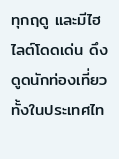ทุกฤดู และมีไฮไลต์โดดเด่น ดึงดูดนักท่องเที่ยวทั้งในประเทศไท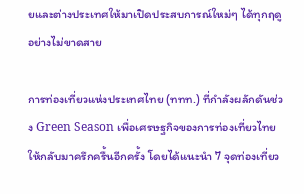ยและต่างประเทศให้มาเปิดประสบการณ์ใหม่ๆ ได้ทุกฤดูอย่างไม่ขาดสาย

การท่องเที่ยวแห่งประเทศไทย (ททท.) ที่กำลังผลักดันช่วง Green Season เพื่อเศรษฐกิจของการท่องเที่ยวไทยให้กลับมาครึกครื้นอีกครั้ง โดยได้แนะนำ 7 จุดท่องเที่ยว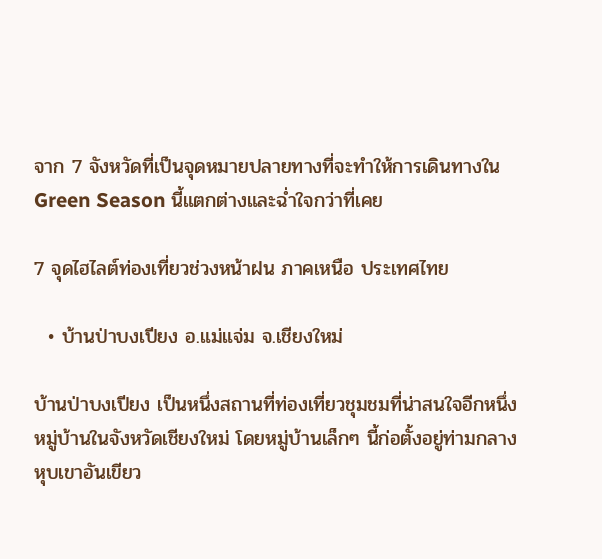จาก 7 จังหวัดที่เป็นจุดหมายปลายทางที่จะทำให้การเดินทางใน Green Season นี้แตกต่างและฉ่ำใจกว่าที่เคย

7 จุดไฮไลต์ท่องเที่ยวช่วงหน้าฝน ภาคเหนือ ประเทศไทย

  • บ้านป่าบงเปียง อ.แม่แจ่ม จ.เชียงใหม่

บ้านป่าบงเปียง เป็นหนึ่งสถานที่ท่องเที่ยวชุมชมที่น่าสนใจอีกหนึ่งหมู่บ้านในจังหวัดเชียงใหม่ โดยหมู่บ้านเล็กๆ นี้ก่อตั้งอยู่ท่ามกลางหุบเขาอันเขียว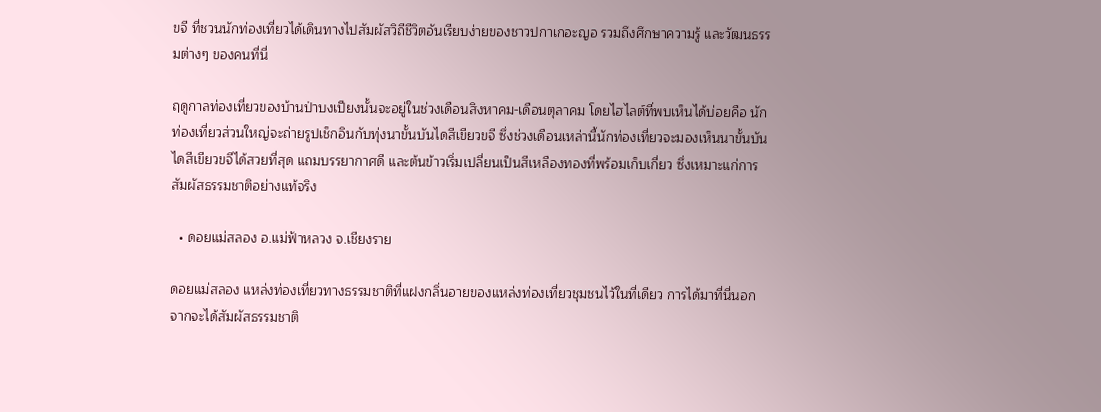ขจี ที่ชวนนักท่องเที่ยวได้เดินทางไปสัมผัสวิถีชีวิตอันเรียบง่ายของชาวปกาเกอะญอ รวมถึงศึกษาความรู้ และวัฒนธรรมต่างๆ ของคนที่นี่

ฤดูกาลท่องเที่ยวของบ้านป่าบงเปียงนั้นจะอยู่ในช่วงเดือนสิงหาคม-เดือนตุลาคม โดยไฮไลต์ที่พบเห็นได้บ่อยคือ นักท่องเที่ยวส่วนใหญ่จะถ่ายรูปเช็กอินกับทุ่งนาขั้นบันไดสีเขียวขจี ซึ่งช่วงเดือนเหล่านี้นักท่องเที่ยวจะมองเห็นนาขั้นบันไดสีเขียวขจีได้สวยที่สุด แถมบรรยากาศดี และต้นข้าวเริ่มเปลี่ยนเป็นสีเหลืองทองที่พร้อมเก็บเกี่ยว ซึ่งเหมาะแก่การสัมผัสธรรมชาติอย่างแท้จริง

  • ดอยแม่สลอง อ.แม่ฟ้าหลวง จ.เชียงราย

ดอยแม่สลอง แหล่งท่องเที่ยวทางธรรมชาติที่แฝงกลิ่นอายของแหล่งท่องเที่ยวชุมชนไว้ในที่เดียว การได้มาที่นี่นอกจากจะได้สัมผัสธรรมชาติ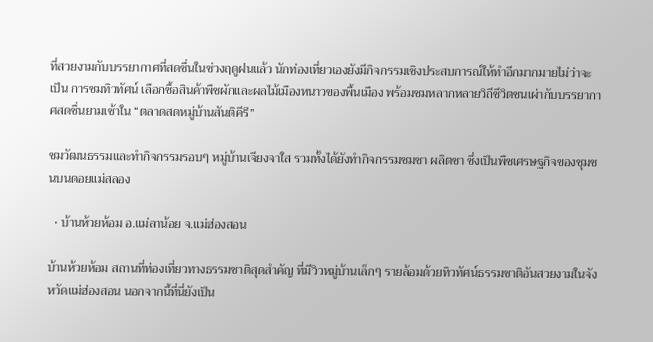ที่สวยงามกับบรรยากาศที่สดชื่นในช่วงฤดูฝนแล้ว นักท่องเที่ยวเองยังมีกิจกรรมเชิงประสบการณ์ให้ทำอีกมากมายไม่ว่าจะเป็น การชมทิวทัศน์ เลือกซื้อสินค้าพืชผักและผลไม้เมืองหนาวของพื้นเมือง พร้อมชมหลากหลายวิถีชีวิตชนเผ่ากับบรรยากาศสดชื่นยามเช้าใน “ตลาดสดหมู่บ้านสันติคีรี”

ชมวัฒนธรรมและทำกิจกรรมรอบๆ หมู่บ้านเจียงจาใส รวมทั้งได้ยังทำกิจกรรมชมชา ผลิตชา ซึ่งเป็นพืชเศรษฐกิจของชุมชนบนดอยแม่สลอง

  • บ้านห้วยห้อม อ.แม่ลาน้อย จ.แม่ฮ่องสอน

บ้านห้วยห้อม สถานที่ท่องเที่ยวทางธรรมชาติสุดสำคัญ ที่มีวิวหมู่บ้านเล็กๆ รายล้อมด้วยทิวทัศน์ธรรมชาติอันสวยงามในจังหวัดแม่ฮ่องสอน นอกจากนี้ที่นี่ยังเป็น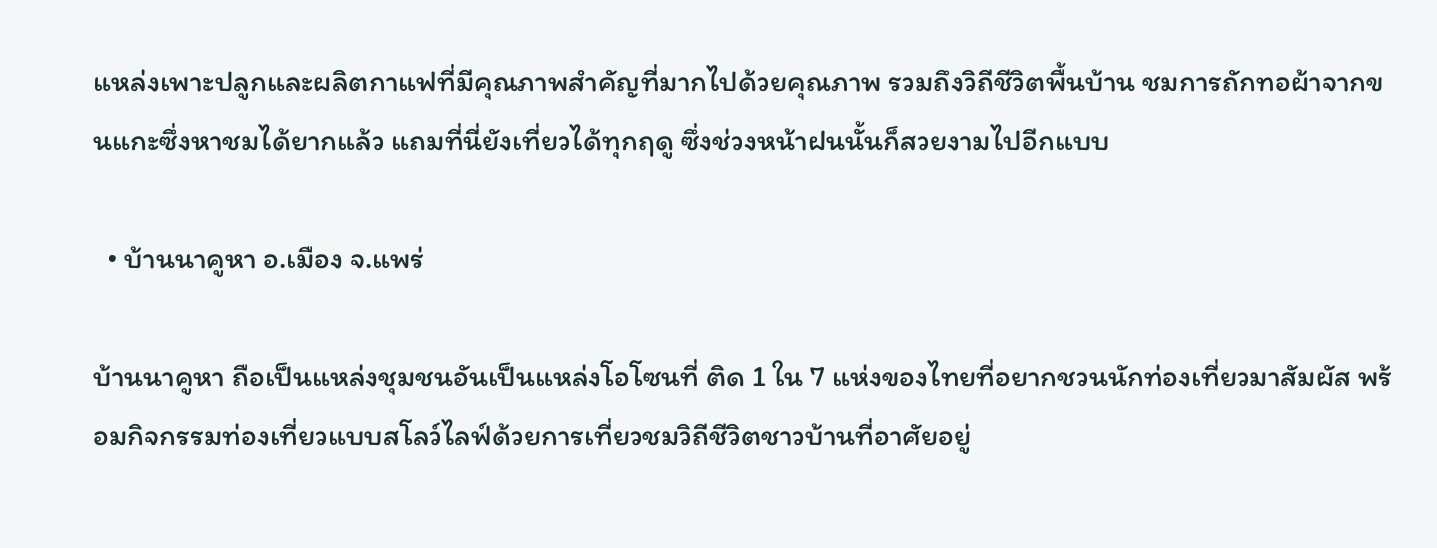แหล่งเพาะปลูกและผลิตกาแฟที่มีคุณภาพสำคัญที่มากไปด้วยคุณภาพ รวมถึงวิถีชีวิตพื้นบ้าน ชมการถักทอผ้าจากขนแกะซึ่งหาชมได้ยากแล้ว แถมที่นี่ยังเที่ยวได้ทุกฤดู ซึ่งช่วงหน้าฝนนั้นก็สวยงามไปอีกแบบ

  • บ้านนาคูหา อ.เมือง จ.แพร่

บ้านนาคูหา ถือเป็นแหล่งชุมชนอันเป็นแหล่งโอโซนที่ ติด 1 ใน 7 แห่งของไทยที่อยากชวนนักท่องเที่ยวมาสัมผัส พร้อมกิจกรรมท่องเที่ยวแบบสโลว์ไลฟ์ด้วยการเที่ยวชมวิถีชีวิตชาวบ้านที่อาศัยอยู่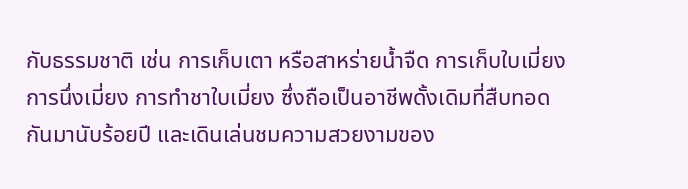กับธรรมชาติ เช่น การเก็บเตา หรือสาหร่ายน้ำจืด การเก็บใบเมี่ยงการนึ่งเมี่ยง การทำชาใบเมี่ยง ซึ่งถือเป็นอาชีพดั้งเดิมที่สืบทอดกันมานับร้อยปี และเดินเล่นชมความสวยงามของ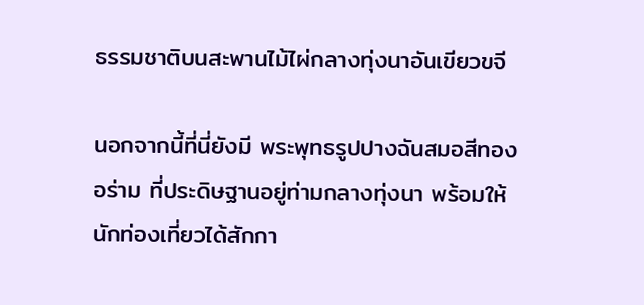ธรรมชาติบนสะพานไม้ไผ่กลางทุ่งนาอันเขียวขจี

นอกจากนี้ที่นี่ยังมี พระพุทธรูปปางฉันสมอสีทองอร่าม ที่ประดิษฐานอยู่ท่ามกลางทุ่งนา พร้อมให้นักท่องเที่ยวได้สักกา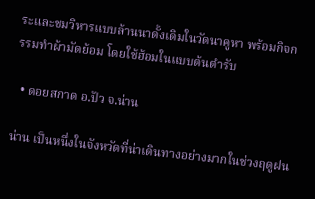ระและชมวิหารแบบล้านนาดั้งเดิมในวัดนาคูหา พร้อมกิจกรรมทำผ้ามัดย้อม โดยใช้ฮ้อมในแบบต้นตำรับ

  • ดอยสกาด อ.ปัว จ.น่าน

น่าน เป็นหนึ่งในจังหวัดที่น่าเดินทางอย่างมากในช่วงฤดูฝน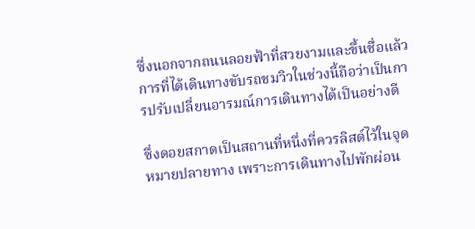ซึ่งนอกจากถนนลอยฟ้าที่สวยงามและขึ้นชื่อแล้ว การที่ได้เดินทางขับรถชมวิวในช่วงนี้ถือว่าเป็นการปรับเปลี่ยนอารมณ์การเดินทางได้เป็นอย่างดี

ซึ่งดอยสกาดเป็นสถานที่หนึ่งที่ควรลิสต์ไว้ในจุดหมายปลายทาง เพราะการเดินทางไปพักผ่อน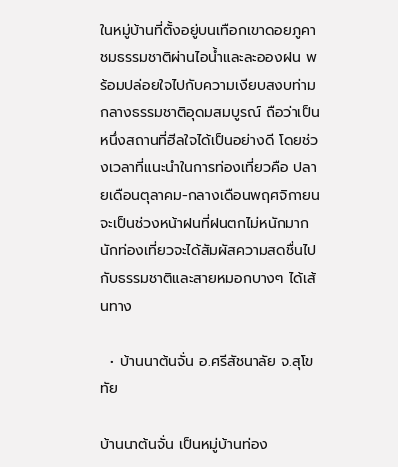ในหมู่บ้านที่ตั้งอยู่บนเทือกเขาดอยภูคา ชมธรรมชาติผ่านไอน้ำและละอองฝน พร้อมปล่อยใจไปกับความเงียบสงบท่ามกลางธรรมชาติอุดมสมบูรณ์ ถือว่าเป็นหนึ่งสถานที่ฮีลใจได้เป็นอย่างดี โดยช่วงเวลาที่แนะนำในการท่องเที่ยวคือ ปลายเดือนตุลาคม-กลางเดือนพฤศจิกายน จะเป็นช่วงหน้าฝนที่ฝนตกไม่หนักมาก นักท่องเที่ยวจะได้สัมผัสความสดชื่นไปกับธรรมชาติและสายหมอกบางๆ ได้เส้นทาง

  • บ้านนาต้นจั่น อ.ศรีสัชนาลัย จ.สุโขทัย

บ้านนาต้นจั่น เป็นหมู่บ้านท่อง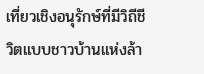เที่ยวเชิงอนุรักษ์ที่มีวิถีชีวิตแบบชาวบ้านแห่งล้า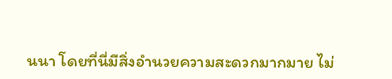นนา โดยที่นี่มีสิ่งอำนวยความสะดวกมากมาย ไม่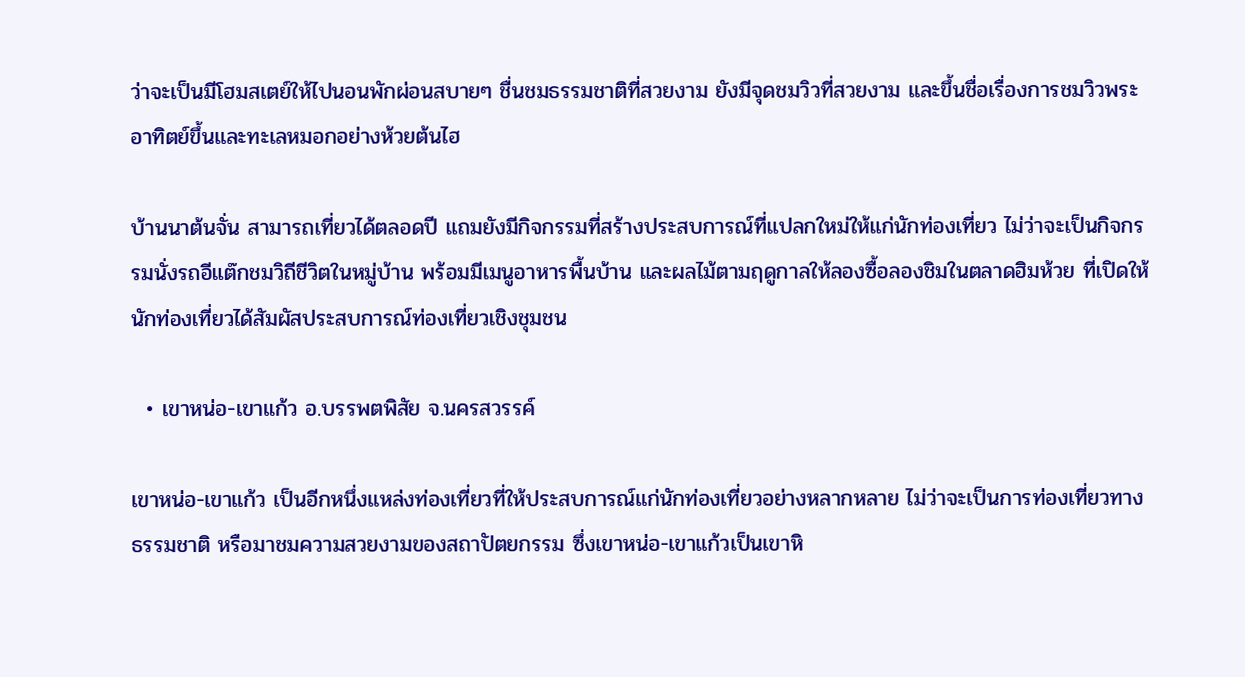ว่าจะเป็นมีโฮมสเตย์ให้ไปนอนพักผ่อนสบายๆ ชื่นชมธรรมชาติที่สวยงาม ยังมีจุดชมวิวที่สวยงาม และขึ้นชื่อเรื่องการชมวิวพระอาทิตย์ขึ้นและทะเลหมอกอย่างห้วยต้นไฮ

บ้านนาต้นจั่น สามารถเที่ยวได้ตลอดปี แถมยังมีกิจกรรมที่สร้างประสบการณ์ที่แปลกใหม่ให้แก่นักท่องเที่ยว ไม่ว่าจะเป็นกิจกรรมนั่งรถอีแต๊กชมวิถีชีวิตในหมู่บ้าน พร้อมมีเมนูอาหารพื้นบ้าน และผลไม้ตามฤดูกาลให้ลองซื้อลองชิมในตลาดฮิมห้วย ที่เปิดให้นักท่องเที่ยวได้สัมผัสประสบการณ์ท่องเที่ยวเชิงชุมชน

  • เขาหน่อ-เขาแก้ว อ.บรรพตพิสัย จ.นครสวรรค์

เขาหน่อ-เขาแก้ว เป็นอีกหนึ่งแหล่งท่องเที่ยวที่ให้ประสบการณ์แก่นักท่องเที่ยวอย่างหลากหลาย ไม่ว่าจะเป็นการท่องเที่ยวทางธรรมชาติ หรือมาชมความสวยงามของสถาปัตยกรรม ซึ่งเขาหน่อ-เขาแก้วเป็นเขาหิ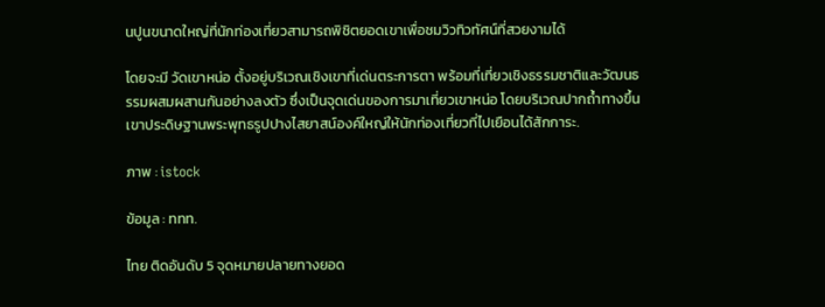นปูนขนาดใหญ่ที่นักท่องเที่ยวสามารถพิชิตยอดเขาเพื่อชมวิวทิวทัศน์ที่สวยงามได้

โดยจะมี วัดเขาหน่อ ตั้งอยู่บริเวณเชิงเขาที่เด่นตระการตา พร้อมที่เที่ยวเชิงธรรมชาติและวัฒนธรรมผสมผสานกันอย่างลงตัว ซึ่งเป็นจุดเด่นของการมาเที่ยวเขาหน่อ โดยบริเวณปากถ้ำทางขึ้นเขาประดิษฐานพระพุทธรูปปางไสยาสน์องค์ใหญ่ให้นักท่องเที่ยวที่ไปเยือนได้สักการะ.

ภาพ : istock

ข้อมูล : ททท.

ไทย ติดอันดับ 5 จุดหมายปลายทางยอด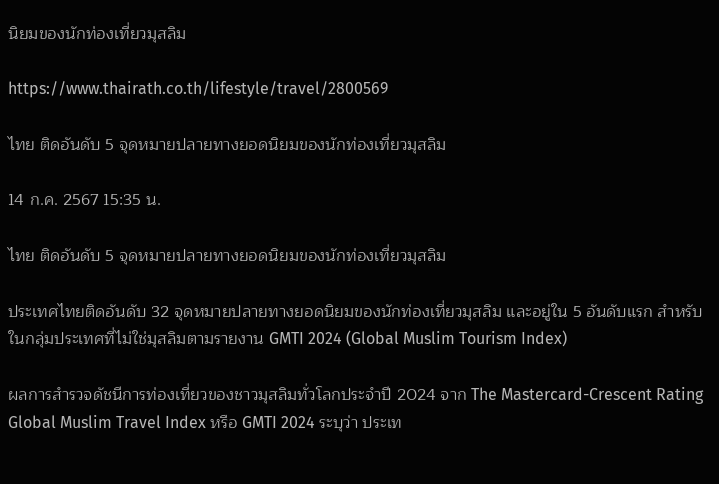นิยมของนักท่องเที่ยวมุสลิม

https://www.thairath.co.th/lifestyle/travel/2800569

ไทย ติดอันดับ 5 จุดหมายปลายทางยอดนิยมของนักท่องเที่ยวมุสลิม

14 ก.ค. 2567 15:35 น.

ไทย ติดอันดับ 5 จุดหมายปลายทางยอดนิยมของนักท่องเที่ยวมุสลิม

ประเทศไทยติดอันดับ 32 จุดหมายปลายทางยอดนิยมของนักท่องเที่ยวมุสลิม และอยู่ใน 5 อันดับแรก สำหรับในกลุ่มประเทศที่ไม่ใช่มุสลิมตามรายงาน GMTI 2024 (Global Muslim Tourism Index)

ผลการสำรวจดัชนีการท่องเที่ยวของชาวมุสลิมทั่วโลกประจำปี 2024 จาก The Mastercard-Crescent Rating Global Muslim Travel Index หรือ GMTI 2024 ระบุว่า ประเท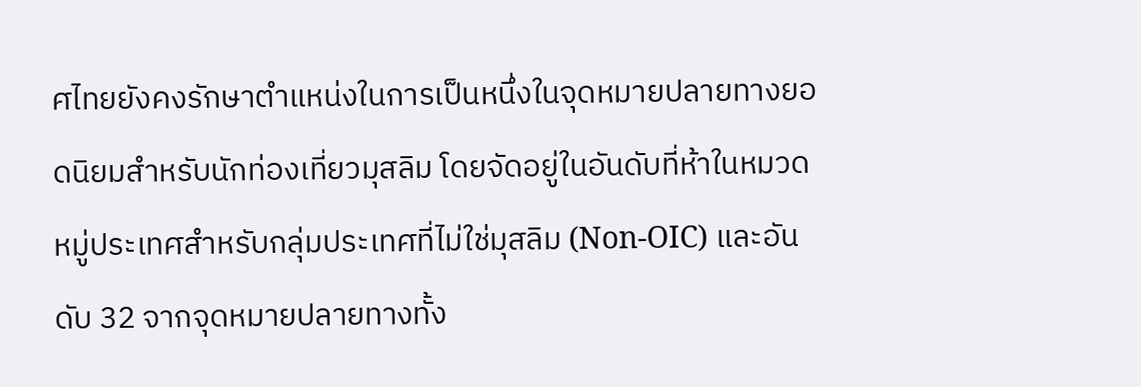ศไทยยังคงรักษาตำแหน่งในการเป็นหนึ่งในจุดหมายปลายทางยอดนิยมสำหรับนักท่องเที่ยวมุสลิม โดยจัดอยู่ในอันดับที่ห้าในหมวดหมู่ประเทศสำหรับกลุ่มประเทศที่ไม่ใช่มุสลิม (Non-OIC) และอันดับ 32 จากจุดหมายปลายทางทั้ง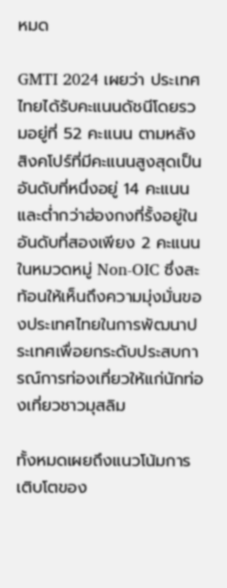หมด

GMTI 2024 เผยว่า ประเทศไทยได้รับคะแนนดัชนีโดยรวมอยู่ที่ 52 คะแนน ตามหลังสิงคโปร์ที่มีคะแนนสูงสุดเป็นอันดับที่หนึ่งอยู่ 14 คะแนน และต่ำกว่าฮ่องกงที่รั้งอยู่ในอันดับที่สองเพียง 2 คะแนน ในหมวดหมู่ Non-OIC ซึ่งสะท้อนให้เห็นถึงความมุ่งมั่นของประเทศไทยในการพัฒนาประเทศเพื่อยกระดับประสบการณ์การท่องเที่ยวให้แก่นักท่องเที่ยวชาวมุสลิม

ทั้งหมดเผยถึงแนวโน้มการเติบโตของ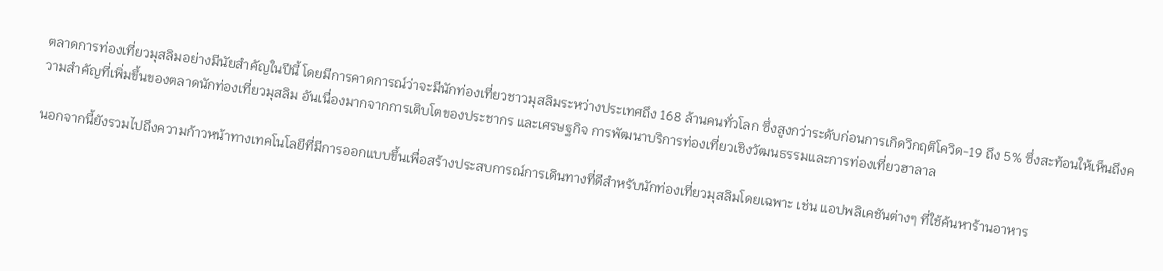ตลาดการท่องเที่ยวมุสลิมอย่างมีนัยสำคัญในปีนี้ โดยมีการคาดการณ์ว่าจะมีนักท่องเที่ยวชาวมุสลิมระหว่างประเทศถึง 168 ล้านคนทั่วโลก ซึ่งสูงกว่าระดับก่อนการเกิดวิกฤติโควิด-19 ถึง 5% ซึ่งสะท้อนให้เห็นถึงความสำคัญที่เพิ่มขึ้นของตลาดนักท่องเที่ยวมุสลิม อันเนื่องมากจากการเติบโตของประชากร และเศรษฐกิจ การพัฒนาบริการท่องเที่ยวเชิงวัฒนธรรมและการท่องเที่ยวฮาลาล

นอกจากนี้ยังรวมไปถึงความก้าวหน้าทางเทคโนโลยีที่มีการออกแบบขึ้นเพื่อสร้างประสบการณ์การเดินทางที่ดีสำหรับนักท่องเที่ยวมุสลิมโดยเฉพาะ เช่น แอปพลิเคชันต่างๆ ที่ใช้ค้นหาร้านอาหาร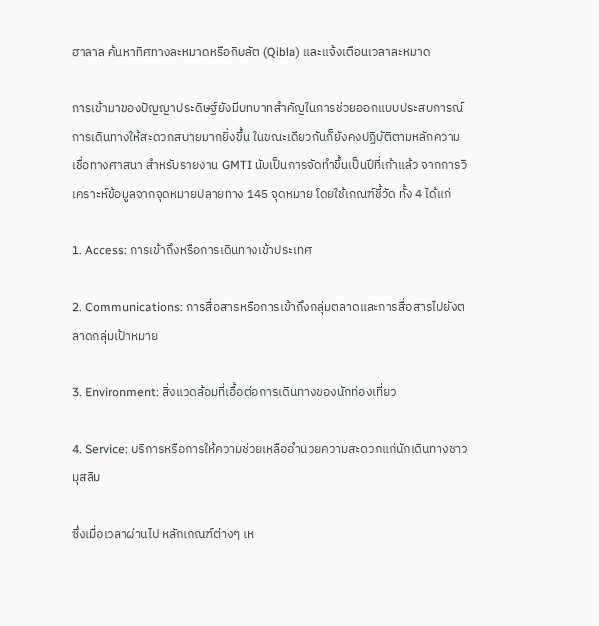ฮาลาล ค้นหาทิศทางละหมาดหรือกิบลัต (Qibla) และแจ้งเตือนเวลาละหมาด

การเข้ามาของปัญญาประดิษฐ์ยังมีบทบาทสำคัญในการช่วยออกแบบประสบการณ์การเดินทางให้สะดวกสบายมากยิ่งขึ้น ในขณะเดียวกันก็ยังคงปฏิบัติตามหลักความเชื่อทางศาสนา สำหรับรายงาน GMTI นับเป็นการจัดทำขึ้นเป็นปีที่เก้าแล้ว จากการวิเคราะห์ข้อมูลจากจุดหมายปลายทาง 145 จุดหมาย โดยใช้เกณฑ์ชี้วัด ทั้ง 4 ได้แก่

1. Access: การเข้าถึงหรือการเดินทางเข้าประเทศ

2. Communications: การสื่อสารหรือการเข้าถึงกลุ่มตลาดและการสื่อสารไปยังตลาดกลุ่มเป้าหมาย

3. Environment: สิ่งแวดล้อมที่เอื้อต่อการเดินทางของนักท่องเที่ยว

4. Service: บริการหรือการให้ความช่วยเหลืออำนวยความสะดวกแก่นักเดินทางชาวมุสลิม

ซึ่งเมื่อเวลาผ่านไป หลักเกณฑ์ต่างๆ เห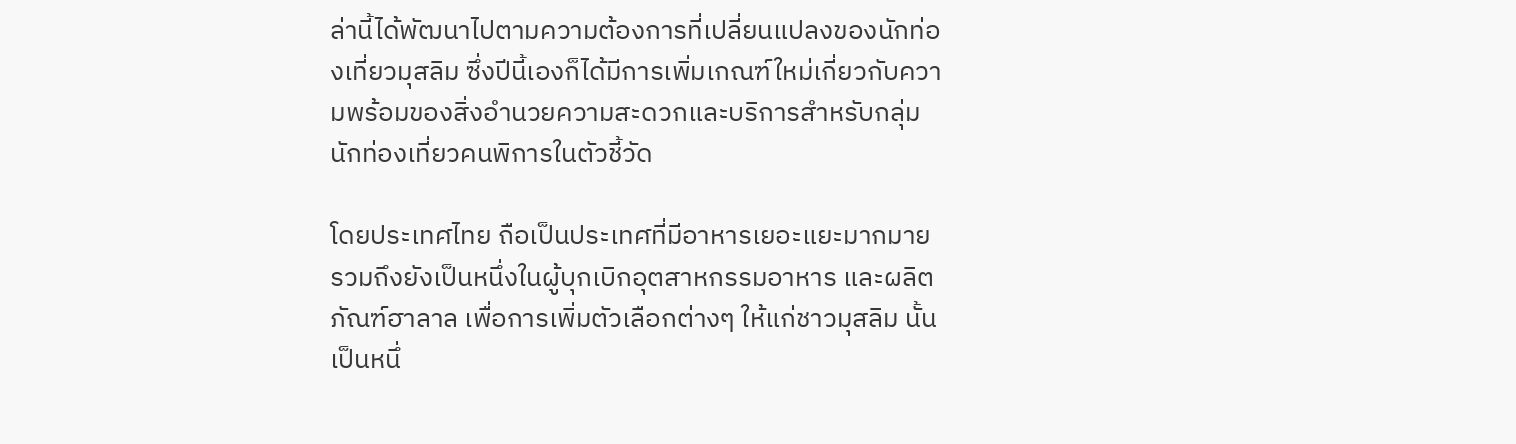ล่านี้ได้พัฒนาไปตามความต้องการที่เปลี่ยนแปลงของนักท่องเที่ยวมุสลิม ซึ่งปีนี้เองก็ได้มีการเพิ่มเกณฑ์ใหม่เกี่ยวกับความพร้อมของสิ่งอำนวยความสะดวกและบริการสำหรับกลุ่มนักท่องเที่ยวคนพิการในตัวชี้วัด

โดยประเทศไทย ถือเป็นประเทศที่มีอาหารเยอะแยะมากมาย รวมถึงยังเป็นหนึ่งในผู้บุกเบิกอุตสาหกรรมอาหาร และผลิตภัณฑ์ฮาลาล เพื่อการเพิ่มตัวเลือกต่างๆ ให้แก่ชาวมุสลิม นั้นเป็นหนึ่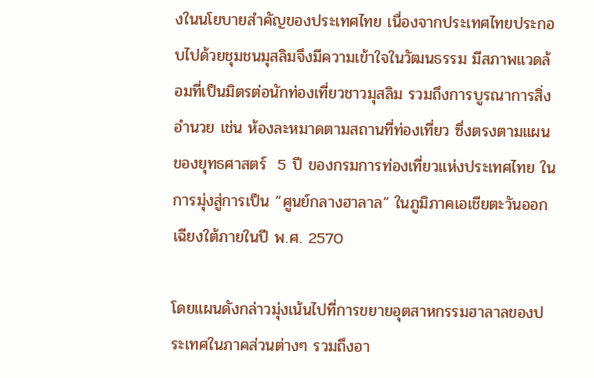งในนโยบายสำคัญของประเทศไทย เนื่องจากประเทศไทยประกอบไปด้วยชุมชนมุสลิมจึงมีความเข้าใจในวัฒนธรรม มีสภาพแวดล้อมที่เป็นมิตรต่อนักท่องเที่ยวชาวมุสลิม รวมถึงการบูรณาการสิ่งอำนวย เช่น ห้องละหมาดตามสถานที่ท่องเที่ยว ซึ่งตรงตามแผนของยุทธศาสตร์  5 ปี ของกรมการท่องเที่ยวแห่งประเทศไทย ในการมุ่งสู่การเป็น “ศูนย์กลางฮาลาล” ในภูมิภาคเอเชียตะวันออกเฉียงใต้ภายในปี พ.ศ. 2570

โดยแผนดังกล่าวมุ่งเน้นไปที่การขยายอุตสาหกรรมฮาลาลของประเทศในภาคส่วนต่างๆ รวมถึงอา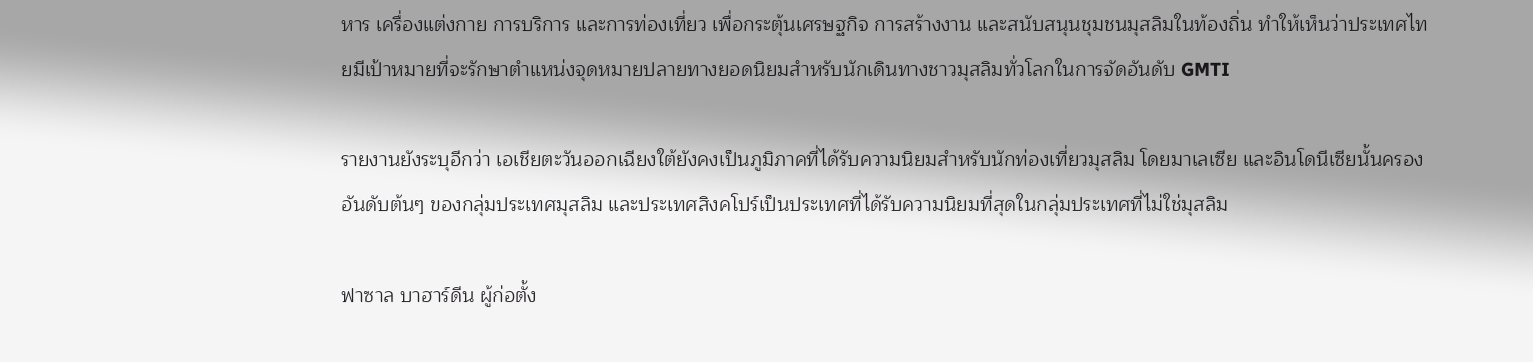หาร เครื่องแต่งกาย การบริการ และการท่องเที่ยว เพื่อกระตุ้นเศรษฐกิจ การสร้างงาน และสนับสนุนชุมชนมุสลิมในท้องถิ่น ทำให้เห็นว่าประเทศไทยมีเป้าหมายที่จะรักษาตำแหน่งจุดหมายปลายทางยอดนิยมสำหรับนักเดินทางชาวมุสลิมทั่วโลกในการจัดอันดับ GMTI

รายงานยังระบุอีกว่า เอเชียตะวันออกเฉียงใต้ยังคงเป็นภูมิภาคที่ได้รับความนิยมสำหรับนักท่องเที่ยวมุสลิม โดยมาเลเซีย และอินโดนีเซียนั้นครองอันดับต้นๆ ของกลุ่มประเทศมุสลิม และประเทศสิงคโปร์เป็นประเทศที่ได้รับความนิยมที่สุดในกลุ่มประเทศที่ไม่ใช่มุสลิม

ฟาซาล บาฮาร์ดีน ผู้ก่อตั้ง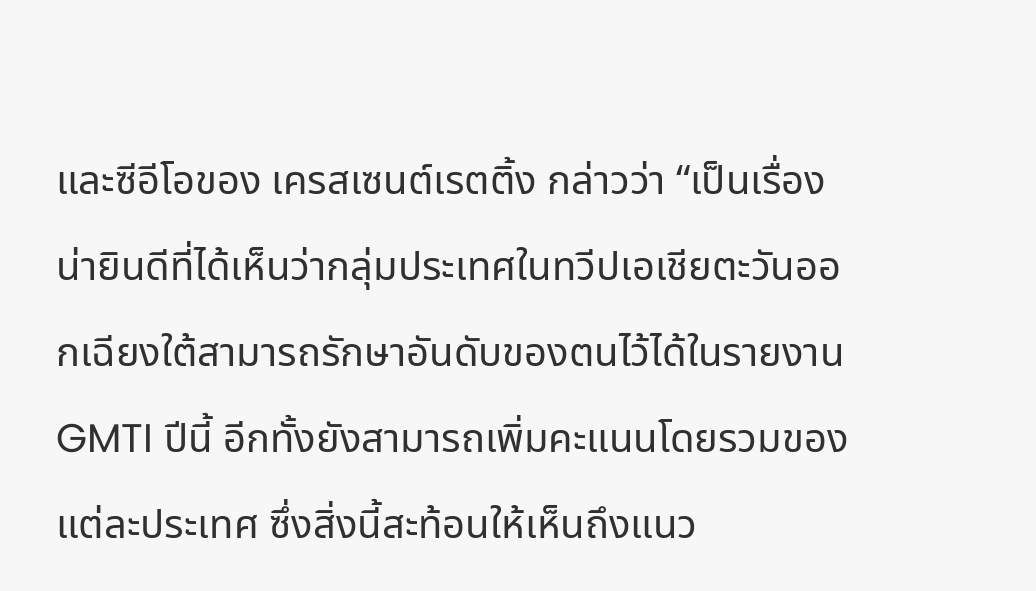และซีอีโอของ เครสเซนต์เรตติ้ง กล่าวว่า “เป็นเรื่องน่ายินดีที่ได้เห็นว่ากลุ่มประเทศในทวีปเอเชียตะวันออกเฉียงใต้สามารถรักษาอันดับของตนไว้ได้ในรายงาน GMTI ปีนี้ อีกทั้งยังสามารถเพิ่มคะแนนโดยรวมของแต่ละประเทศ ซึ่งสิ่งนี้สะท้อนให้เห็นถึงแนว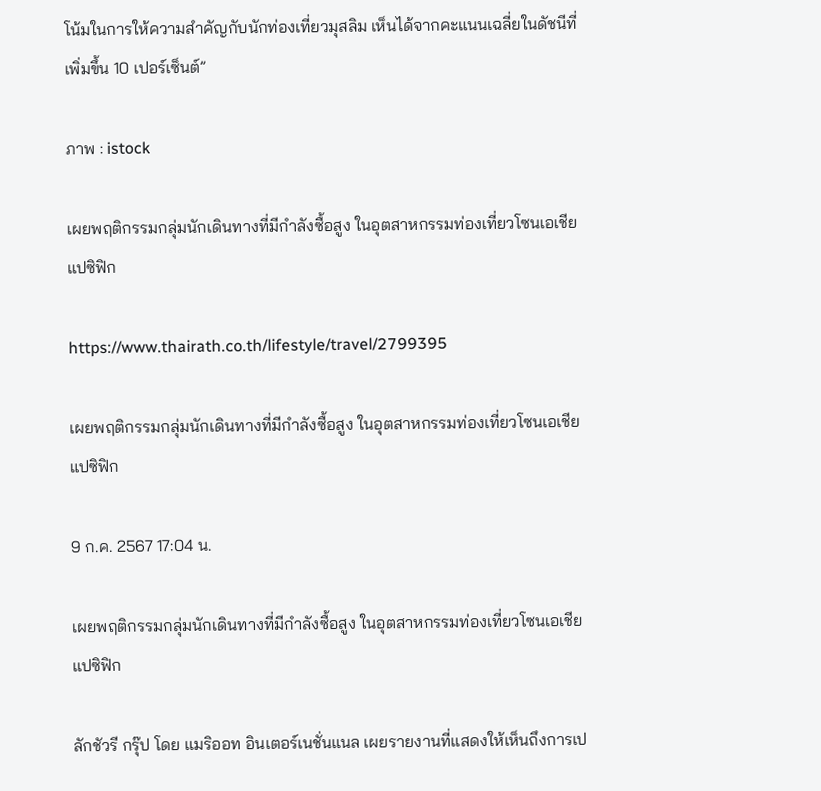โน้มในการให้ความสำคัญกับนักท่องเที่ยวมุสลิม เห็นได้จากคะแนนเฉลี่ยในดัชนีที่เพิ่มขึ้น 10 เปอร์เซ็นต์”

ภาพ : istock

เผยพฤติกรรมกลุ่มนักเดินทางที่มีกำลังซื้อสูง ในอุตสาหกรรมท่องเที่ยวโซนเอเชียแปซิฟิก

https://www.thairath.co.th/lifestyle/travel/2799395

เผยพฤติกรรมกลุ่มนักเดินทางที่มีกำลังซื้อสูง ในอุตสาหกรรมท่องเที่ยวโซนเอเชียแปซิฟิก

9 ก.ค. 2567 17:04 น.

เผยพฤติกรรมกลุ่มนักเดินทางที่มีกำลังซื้อสูง ในอุตสาหกรรมท่องเที่ยวโซนเอเชียแปซิฟิก

ลักชัวรี กรุ๊ป โดย แมริออท อินเตอร์เนชั่นแนล เผยรายงานที่แสดงให้เห็นถึงการเป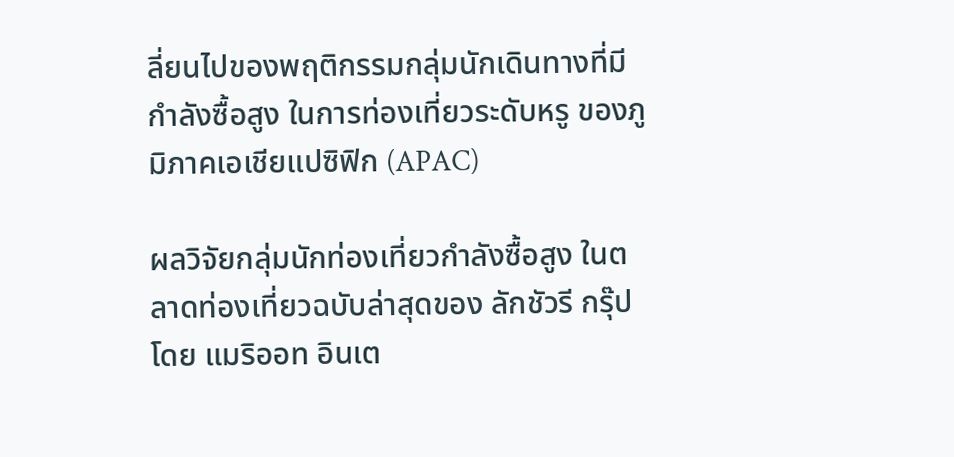ลี่ยนไปของพฤติกรรมกลุ่มนักเดินทางที่มีกำลังซื้อสูง ในการท่องเที่ยวระดับหรู ของภูมิภาคเอเชียแปซิฟิก (APAC)

ผลวิจัยกลุ่มนักท่องเที่ยวกำลังซื้อสูง ในตลาดท่องเที่ยวฉบับล่าสุดของ ลักชัวรี กรุ๊ป โดย แมริออท อินเต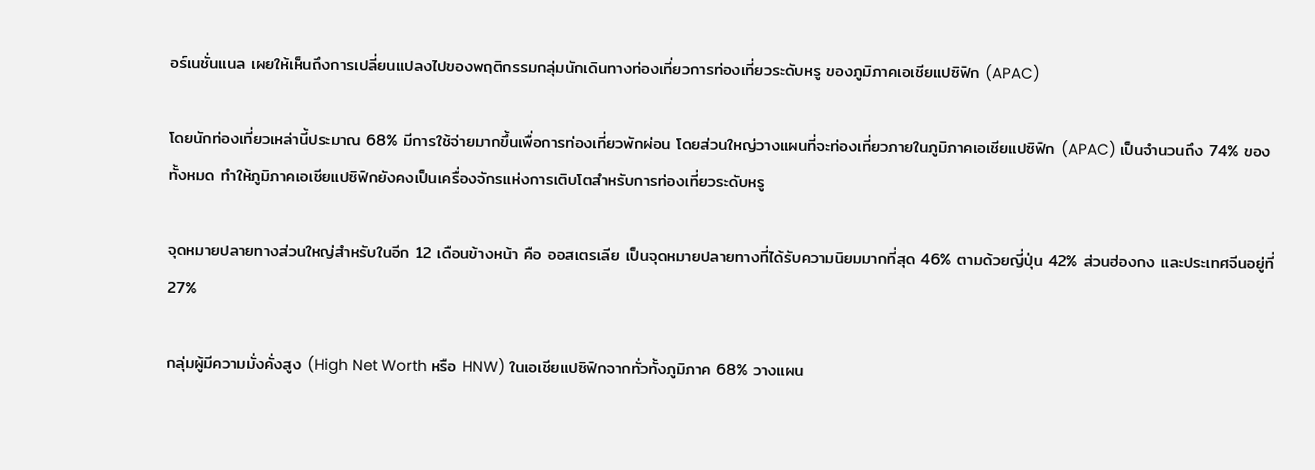อร์เนชั่นแนล เผยให้เห็นถึงการเปลี่ยนแปลงไปของพฤติกรรมกลุ่มนักเดินทางท่องเที่ยวการท่องเที่ยวระดับหรู ของภูมิภาคเอเชียแปซิฟิก (APAC)

โดยนักท่องเที่ยวเหล่านี้ประมาณ 68% มีการใช้จ่ายมากขึ้นเพื่อการท่องเที่ยวพักผ่อน โดยส่วนใหญ่วางแผนที่จะท่องเที่ยวภายในภูมิภาคเอเชียแปซิฟิก (APAC) เป็นจำนวนถึง 74% ของทั้งหมด ทำให้ภูมิภาคเอเชียแปซิฟิกยังคงเป็นเครื่องจักรแห่งการเติบโตสำหรับการท่องเที่ยวระดับหรู

จุดหมายปลายทางส่วนใหญ่สำหรับในอีก 12 เดือนข้างหน้า คือ ออสเตรเลีย เป็นจุดหมายปลายทางที่ได้รับความนิยมมากที่สุด 46% ตามด้วยญี่ปุ่น 42% ส่วนฮ่องกง และประเทศจีนอยู่ที่ 27%

กลุ่มผู้มีความมั่งคั่งสูง (High Net Worth หรือ HNW) ในเอเชียแปซิฟิกจากทั่วทั้งภูมิภาค 68% วางแผน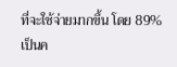ที่จะใช้จ่ายมากขึ้น โดย 89% เป็นค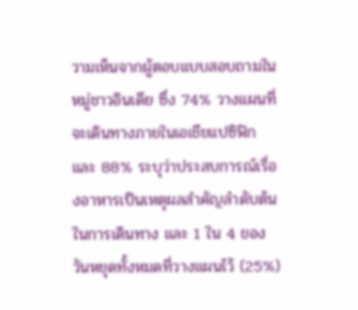วามเห็นจากผู้ตอบแบบสอบถามในหมู่ชาวอินเดีย ซึ่ง 74% วางแผนที่จะเดินทางภายในเอเชียแปซิฟิก และ 88% ระบุว่าประสบการณ์เรื่องอาหารเป็นเหตุผลสำคัญลำดับต้นในการเดินทาง และ 1 ใน 4 ของวันหยุดทั้งหมดที่วางแผนไว้ (25%)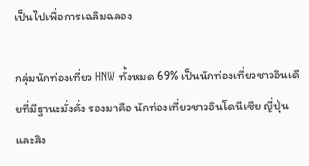เป็นไปเพื่อการเฉลิมฉลอง

กลุ่มนักท่องเที่ยว HNW ทั้งหมด 69% เป็นนักท่องเที่ยวชาวอินเดียที่มีฐานะมั่งคั่ง รองมาคือ นักท่องเที่ยวชาวอินโดนีเซีย ญี่ปุ่น และสิง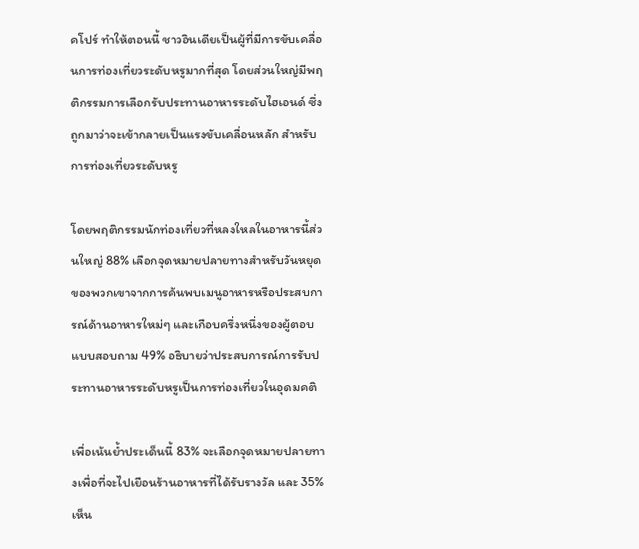คโปร์ ทำให้ตอนนี้ ชาวอินเดียเป็นผู้ที่มีการขับเคลื่อนการท่องเที่ยวระดับหรูมากที่สุด โดยส่วนใหญ่มีพฤติกรรมการเลือกรับประทานอาหารระดับไฮเอนด์ ซึ่งถูกมาว่าจะเข้ากลายเป็นแรงขับเคลื่อนหลัก สำหรับการท่องเที่ยวระดับหรู

โดยพฤติกรรมนักท่องเที่ยวที่หลงใหลในอาหารนี้ส่วนใหญ่ 88% เลือกจุดหมายปลายทางสำหรับวันหยุดของพวกเขาจากการค้นพบเมนูอาหารหรือประสบการณ์ด้านอาหารใหม่ๆ และเกือบครึ่งหนึ่งของผู้ตอบแบบสอบถาม 49% อธิบายว่าประสบการณ์การรับประทานอาหารระดับหรูเป็นการท่องเที่ยวในอุดมคติ

เพื่อเน้นย้ำประเด็นนี้ 83% จะเลือกจุดหมายปลายทางเพื่อที่จะไปเยือนร้านอาหารที่ได้รับรางวัล และ 35% เห็น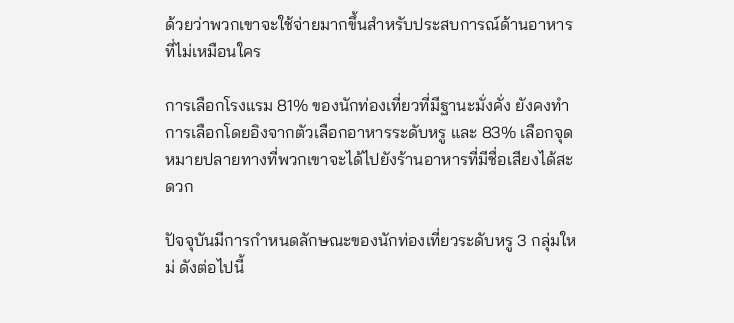ด้วยว่าพวกเขาจะใช้จ่ายมากขึ้นสำหรับประสบการณ์ด้านอาหารที่ไม่เหมือนใคร

การเลือกโรงแรม 81% ของนักท่องเที่ยวที่มีฐานะมั่งคั่ง ยังคงทำการเลือกโดยอิงจากตัวเลือกอาหารระดับหรู และ 83% เลือกจุดหมายปลายทางที่พวกเขาจะได้ไปยังร้านอาหารที่มีชื่อเสียงได้สะดวก

ปัจจุบันมีการกำหนดลักษณะของนักท่องเที่ยวระดับหรู 3 กลุ่มใหม่ ดังต่อไปนี้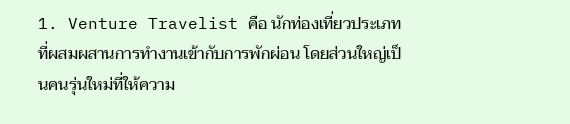1. Venture Travelist คือ นักท่องเที่ยวประเภทที่ผสมผสานการทำงานเข้ากับการพักผ่อน โดยส่วนใหญ่เป็นคนรุ่นใหม่ที่ให้ความ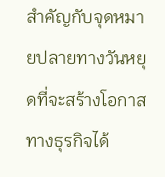สำคัญกับจุดหมายปลายทางวันหยุดที่จะสร้างโอกาสทางธุรกิจได้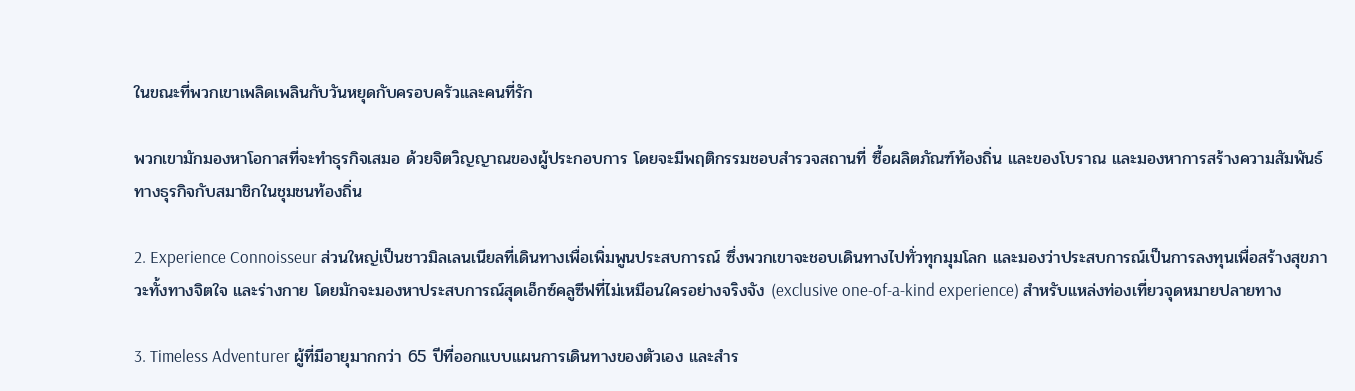ในขณะที่พวกเขาเพลิดเพลินกับวันหยุดกับครอบครัวและคนที่รัก

พวกเขามักมองหาโอกาสที่จะทำธุรกิจเสมอ ด้วยจิตวิญญาณของผู้ประกอบการ โดยจะมีพฤติกรรมชอบสำรวจสถานที่ ซื้อผลิตภัณฑ์ท้องถิ่น และของโบราณ และมองหาการสร้างความสัมพันธ์ทางธุรกิจกับสมาชิกในชุมชนท้องถิ่น

2. Experience Connoisseur ส่วนใหญ่เป็นชาวมิลเลนเนียลที่เดินทางเพื่อเพิ่มพูนประสบการณ์ ซึ่งพวกเขาจะชอบเดินทางไปทั่วทุกมุมโลก และมองว่าประสบการณ์เป็นการลงทุนเพื่อสร้างสุขภาวะทั้งทางจิตใจ และร่างกาย โดยมักจะมองหาประสบการณ์สุดเอ็กซ์คลูซีฟที่ไม่เหมือนใครอย่างจริงจัง (exclusive one-of-a-kind experience) สำหรับแหล่งท่องเที่ยวจุดหมายปลายทาง

3. Timeless Adventurer ผู้ที่มีอายุมากกว่า 65 ปีที่ออกแบบแผนการเดินทางของตัวเอง และสำร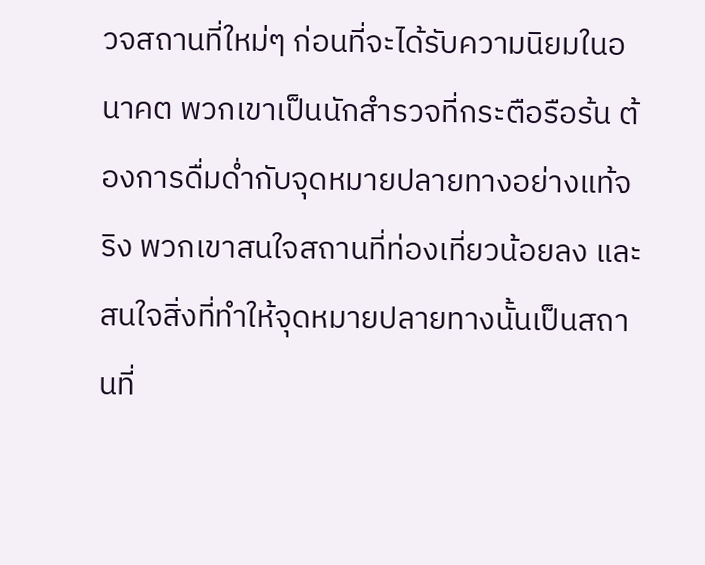วจสถานที่ใหม่ๆ ก่อนที่จะได้รับความนิยมในอนาคต พวกเขาเป็นนักสำรวจที่กระตือรือร้น ต้องการดื่มด่ำกับจุดหมายปลายทางอย่างแท้จริง พวกเขาสนใจสถานที่ท่องเที่ยวน้อยลง และสนใจสิ่งที่ทำให้จุดหมายปลายทางนั้นเป็นสถานที่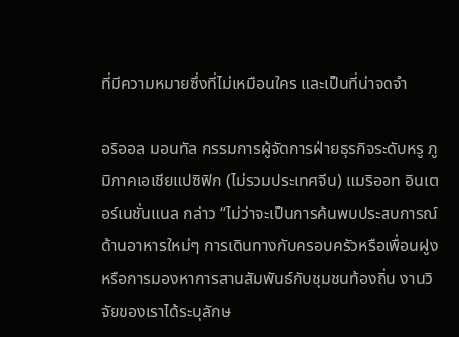ที่มีความหมายซึ่งที่ไม่เหมือนใคร และเป็นที่น่าจดจำ

อริออล มอนทัล กรรมการผู้จัดการฝ่ายธุรกิจระดับหรู ภูมิภาคเอเชียแปซิฟิก (ไม่รวมประเทศจีน) แมริออท อินเตอร์เนชั่นแนล กล่าว “ไม่ว่าจะเป็นการค้นพบประสบการณ์ด้านอาหารใหม่ๆ การเดินทางกับครอบครัวหรือเพื่อนฝูง หรือการมองหาการสานสัมพันธ์กับชุมชนท้องถิ่น งานวิจัยของเราได้ระบุลักษ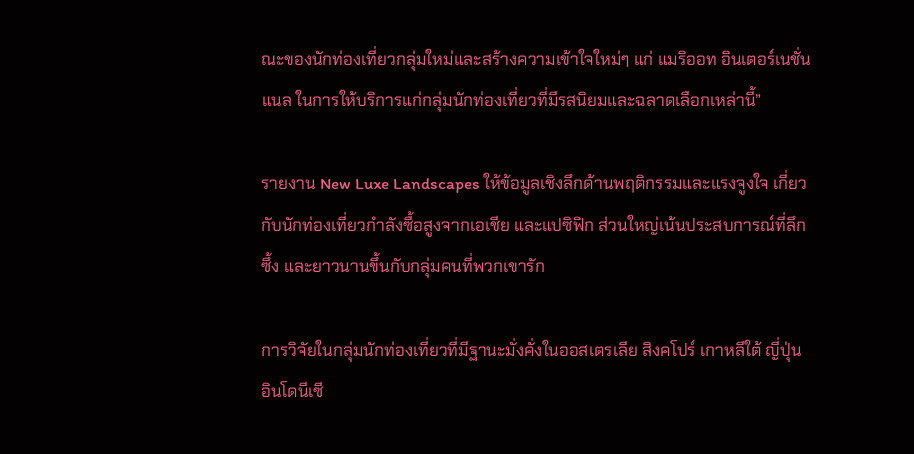ณะของนักท่องเที่ยวกลุ่มใหม่และสร้างความเข้าใจใหม่ๆ แก่ แมริออท อินเตอร์เนชั่นแนล ในการให้บริการแก่กลุ่มนักท่องเที่ยวที่มีรสนิยมและฉลาดเลือกเหล่านี้”

รายงาน New Luxe Landscapes ให้ข้อมูลเชิงลึกด้านพฤติกรรมและแรงจูงใจ เกี่ยวกับนักท่องเที่ยวกำลังซื้อสูงจากเอเชีย และแปซิฟิก ส่วนใหญ่เน้นประสบการณ์ที่ลึกซึ้ง และยาวนานขึ้นกับกลุ่มคนที่พวกเขารัก

การวิจัยในกลุ่มนักท่องเที่ยวที่มีฐานะมั่งคั่งในออสเตรเลีย สิงคโปร์ เกาหลีใต้ ญี่ปุ่น อินโดนีเซี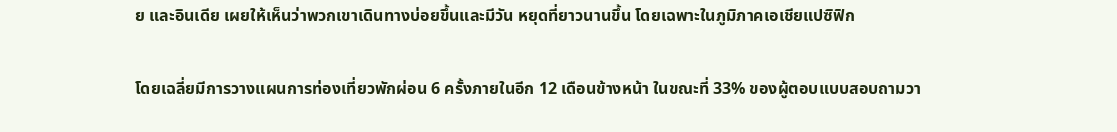ย และอินเดีย เผยให้เห็นว่าพวกเขาเดินทางบ่อยขึ้นและมีวัน หยุดที่ยาวนานขึ้น โดยเฉพาะในภูมิภาคเอเชียแปซิฟิก

โดยเฉลี่ยมีการวางแผนการท่องเที่ยวพักผ่อน 6 ครั้งภายในอีก 12 เดือนข้างหน้า ในขณะที่ 33% ของผู้ตอบแบบสอบถามวา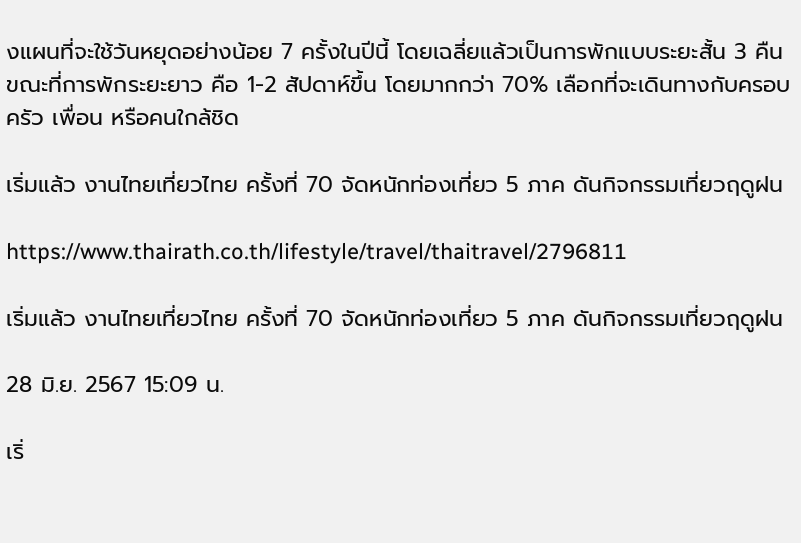งแผนที่จะใช้วันหยุดอย่างน้อย 7 ครั้งในปีนี้ โดยเฉลี่ยแล้วเป็นการพักแบบระยะสั้น 3 คืน ขณะที่การพักระยะยาว คือ 1-2 สัปดาห์ขึ้น โดยมากกว่า 70% เลือกที่จะเดินทางกับครอบครัว เพื่อน หรือคนใกล้ชิด

เริ่มแล้ว งานไทยเที่ยวไทย ครั้งที่ 70 จัดหนักท่องเที่ยว 5 ภาค ดันกิจกรรมเที่ยวฤดูฝน

https://www.thairath.co.th/lifestyle/travel/thaitravel/2796811

เริ่มแล้ว งานไทยเที่ยวไทย ครั้งที่ 70 จัดหนักท่องเที่ยว 5 ภาค ดันกิจกรรมเที่ยวฤดูฝน

28 มิ.ย. 2567 15:09 น.

เริ่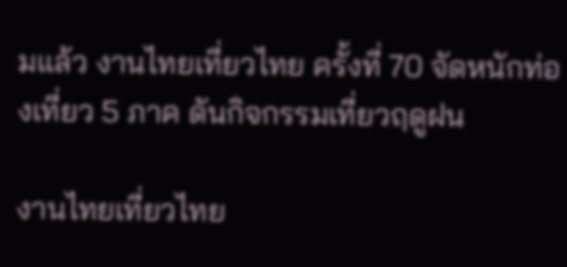มแล้ว งานไทยเที่ยวไทย ครั้งที่ 70 จัดหนักท่องเที่ยว 5 ภาค ดันกิจกรรมเที่ยวฤดูฝน

งานไทยเที่ยวไทย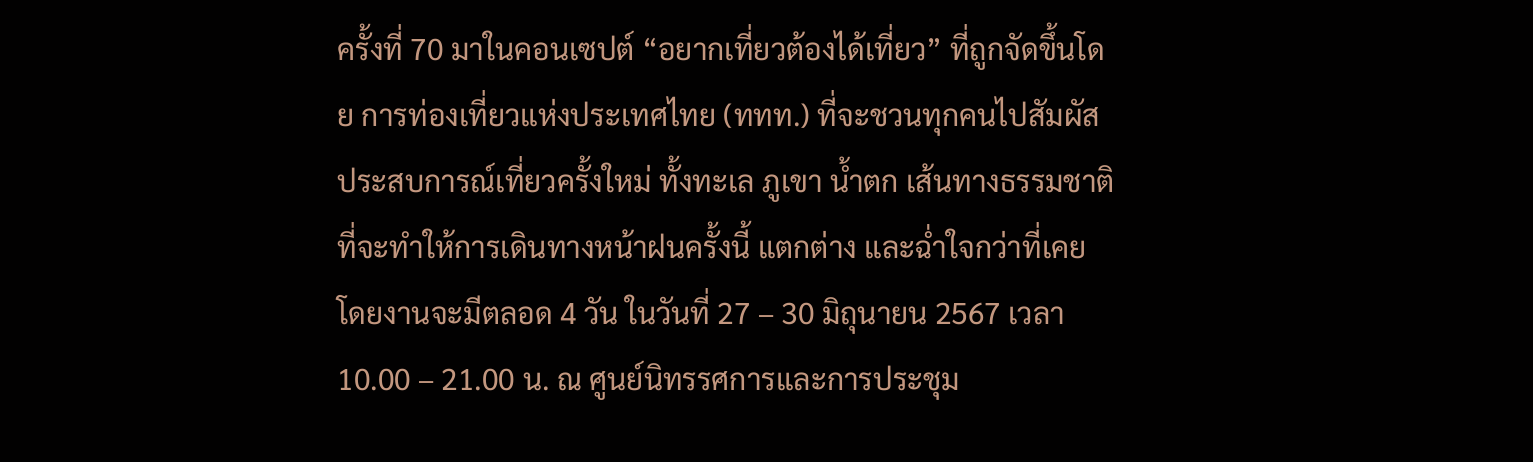ครั้งที่ 70 มาในคอนเซปต์ “อยากเที่ยวต้องได้เที่ยว” ที่ถูกจัดขึ้นโดย การท่องเที่ยวแห่งประเทศไทย (ททท.) ที่จะชวนทุกคนไปสัมผัสประสบการณ์เที่ยวครั้งใหม่ ทั้งทะเล ภูเขา น้ำตก เส้นทางธรรมชาติ ที่จะทำให้การเดินทางหน้าฝนครั้งนี้ แตกต่าง และฉ่ำใจกว่าที่เคย โดยงานจะมีตลอด 4 วัน ในวันที่ 27 – 30 มิถุนายน 2567 เวลา 10.00 – 21.00 น. ณ ศูนย์นิทรรศการและการประชุม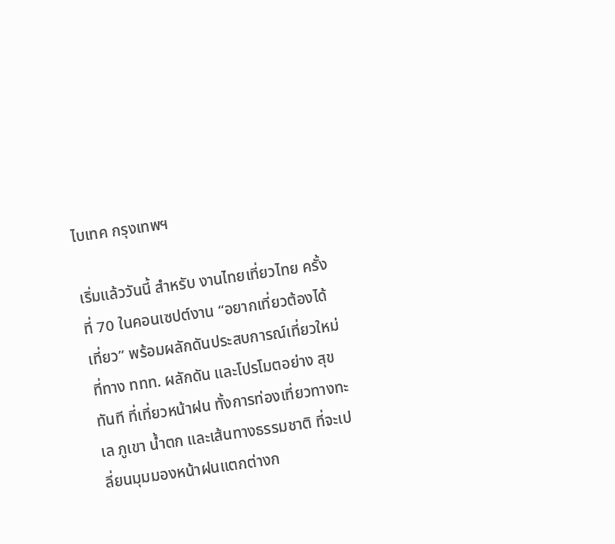ไบเทค กรุงเทพฯ

เริ่มแล้ววันนี้ สำหรับ งานไทยเที่ยวไทย ครั้งที่ 70 ในคอนเซปต์งาน “อยากเที่ยวต้องได้เที่ยว” พร้อมผลักดันประสบการณ์เที่ยวใหม่ที่ทาง ททท. ผลักดัน และโปรโมตอย่าง สุขทันที ที่เที่ยวหน้าฝน ทั้งการท่องเที่ยวทางทะเล ภูเขา น้ำตก และเส้นทางธรรมชาติ ที่จะเปลี่ยนมุมมองหน้าฝนแตกต่างก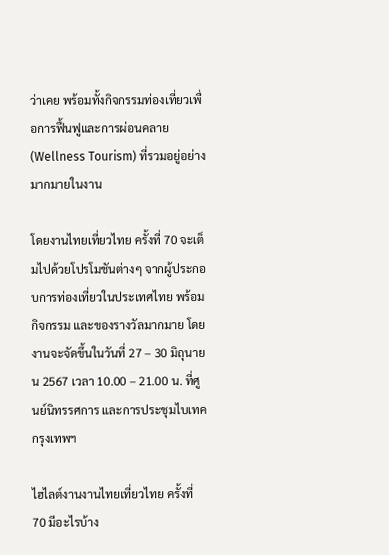ว่าเคย พร้อมทั้งกิจกรรมท่องเที่ยวเพื่อการฟื้นฟูและการผ่อนคลาย (Wellness Tourism) ที่รวมอยู่อย่างมากมายในงาน

โดยงานไทยเที่ยวไทย ครั้งที่ 70 จะเต็มไปด้วยโปรโมชันต่างๆ จากผู้ประกอบการท่องเที่ยวในประเทศไทย พร้อมกิจกรรม และของรางวัลมากมาย โดยงานจะจัดขึ้นในวันที่ 27 – 30 มิถุนายน 2567 เวลา 10.00 – 21.00 น. ที่ศูนย์นิทรรศการ และการประชุมไบเทค กรุงเทพฯ

ไฮไลต์งานงานไทยเที่ยวไทย ครั้งที่ 70 มีอะไรบ้าง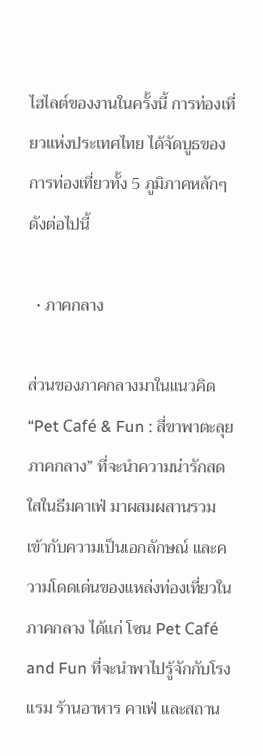ไฮไลต์ของงานในครั้งนี้ การท่องเที่ยวแห่งประเทศไทย ได้จัดบูธของการท่องเที่ยวทั้ง 5 ภูมิภาคหลักๆ ดังต่อไปนี้

  • ภาคกลาง

ส่วนของภาคกลางมาในแนวคิด “Pet Café & Fun : สี่ขาพาตะลุยภาคกลาง” ที่จะนำความน่ารักสดใสในธีมคาเฟ่ มาผสมผสานรวมเข้ากับความเป็นเอกลักษณ์ และความโดดเด่นของแหล่งท่องเที่ยวในภาคกลาง ได้แก่ โซน Pet Café and Fun ที่จะนำพาไปรู้จักกับโรงแรม ร้านอาหาร คาเฟ่ และสถาน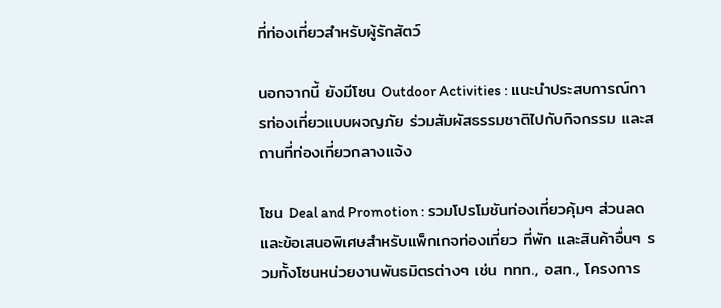ที่ท่องเที่ยวสำหรับผู้รักสัตว์

นอกจากนี้ ยังมีโซน Outdoor Activities : แนะนำประสบการณ์การท่องเที่ยวแบบผจญภัย ร่วมสัมผัสธรรมชาติไปกับกิจกรรม และสถานที่ท่องเที่ยวกลางแจ้ง

โซน Deal and Promotion : รวมโปรโมชันท่องเที่ยวคุ้มๆ ส่วนลด และข้อเสนอพิเศษสำหรับแพ็กเกจท่องเที่ยว ที่พัก และสินค้าอื่นๆ รวมทั้งโซนหน่วยงานพันธมิตรต่างๆ เช่น ททท., อสท., โครงการ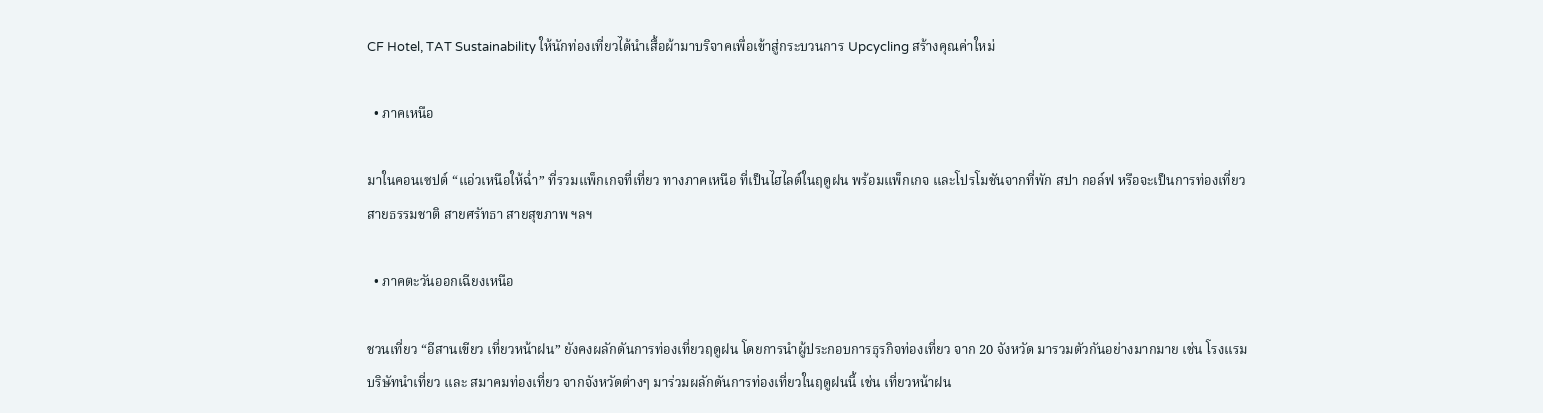CF Hotel, TAT Sustainability ให้นักท่องเที่ยวได้นำเสื้อผ้ามาบริจาคเพื่อเข้าสู่กระบวนการ Upcycling สร้างคุณค่าใหม่

  • ภาคเหนือ

มาในคอนเซปต์ “แอ่วเหนือให้ฉ่ำ” ที่รวมแพ็กเกจที่เที่ยว ทางภาคเหนือ ที่เป็นไฮไลต์ในฤดูฝน พร้อมแพ็กเกจ และโปรโมชันจากที่พัก สปา กอล์ฟ หรือจะเป็นการท่องเที่ยวสายธรรมชาติ สายศรัทธา สายสุขภาพ ฯลฯ

  • ภาคตะวันออกเฉียงเหนือ

ชวนเที่ยว “อีสานเขียว เที่ยวหน้าฝน” ยังคงผลักดันการท่องเที่ยวฤดูฝน โดยการนำผู้ประกอบการธุรกิจท่องเที่ยว จาก 20 จังหวัด มารวมตัวกันอย่างมากมาย เช่น โรงแรม บริษัทนำเที่ยว และ สมาคมท่องเที่ยว จากจังหวัดต่างๆ มาร่วมผลักดันการท่องเที่ยวในฤดูฝนนี้ เช่น เที่ยวหน้าฝน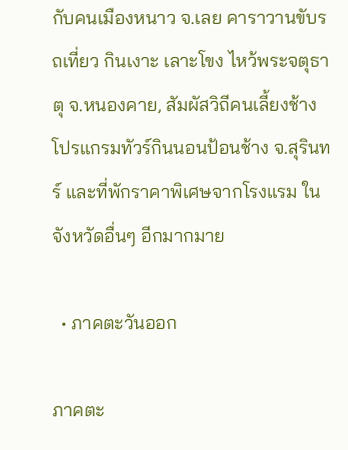กับคนเมืองหนาว จ.เลย คาราวานขับรถเที่ยว กินเงาะ เลาะโขง ไหว้พระจตุธาตุ จ.หนองคาย, สัมผัสวิถีคนเลี้ยงช้าง โปรแกรมทัวร์กินนอนป้อนช้าง จ.สุรินทร์ และที่พักราคาพิเศษจากโรงแรม ในจังหวัดอื่นๆ อีกมากมาย

  • ภาคตะวันออก

ภาคตะ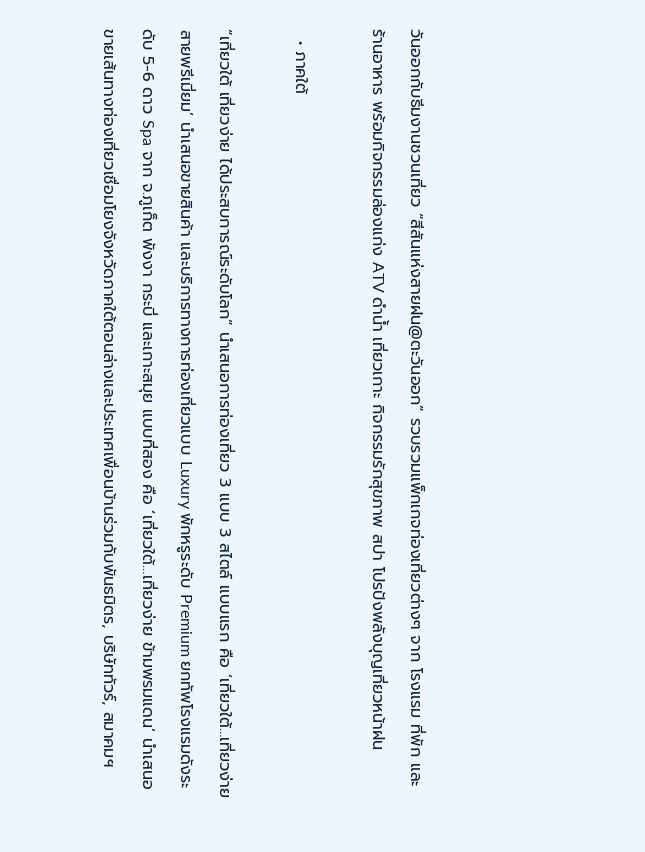วันออกกับธีมงานชวนเที่ยว “สีสันแห่งสายฝน@ตะวันออก” รวบรวมแพ็กเกจท่องเที่ยวต่างๆ จาก โรงแรม ที่พัก และร้านอาหาร พร้อมกิจกรรมล่องแก่ง ATV ดำน้ำ เที่ยวเกาะ กิจกรรมรักสุขภาพ สปา โปรปังพลังบุญเที่ยวหน้าฝน

  • ภาคใต้

“เที่ยวใต้ เที่ยวง่าย ได้ประสบการณ์ระดับโลก” นำเสนอการท่องเที่ยว 3 แบบ 3 สไตล์ แบบแรก คือ ‘เที่ยวใต้…เที่ยวง่าย สายพรีเมี่ยม’ นำเสนอขายสินค้า และบริการทางการท่องเที่ยวแบบ Luxury พักหรูระดับ Premium ยกทัพโรงแรมดังระดับ 5-6 ดาว Spa จาก จ.ภูเก็ต พังงา กระบี่ และเกาะสมุย แบบที่สอง คือ ‘เที่ยวใต้…เที่ยวง่าย ข้ามพรมแดน’ นำเสนอขายเส้นทางท่องเที่ยวเชื่อมโยงจังหวัดภาคใต้ตอนล่างและประเทศเพื่อนบ้านร่วมกับพันธมิตร, บริษัททัวร์, สมาคมฯ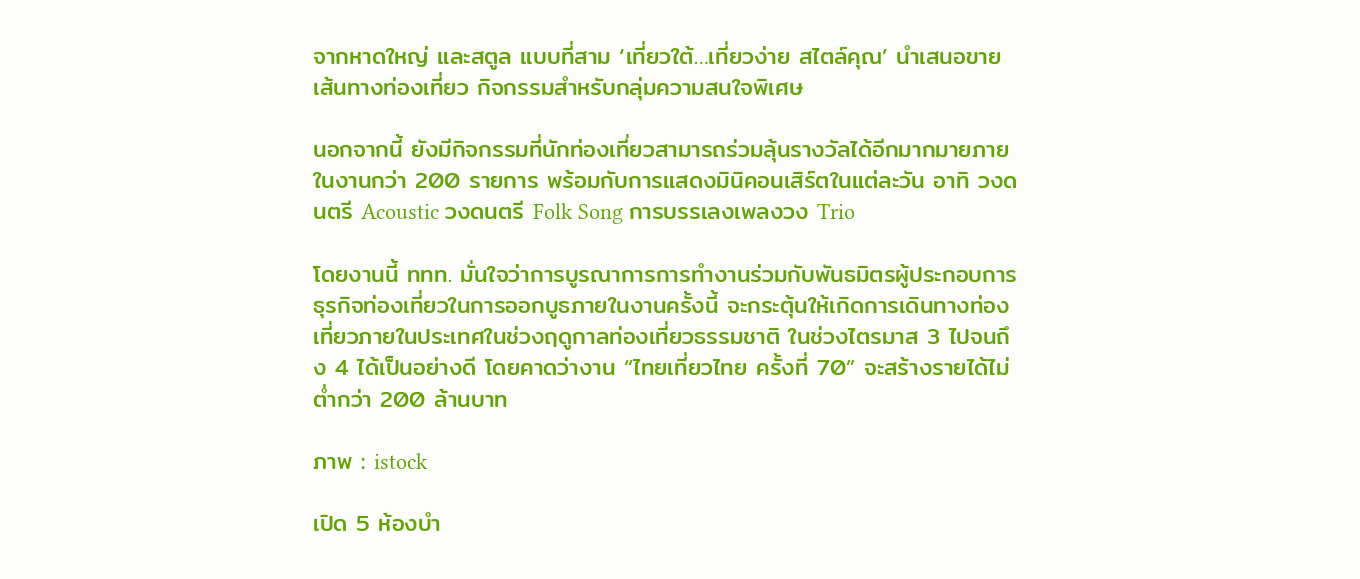จากหาดใหญ่ และสตูล แบบที่สาม ‘เที่ยวใต้…เที่ยวง่าย สไตล์คุณ’ นำเสนอขายเส้นทางท่องเที่ยว กิจกรรมสำหรับกลุ่มความสนใจพิเศษ

นอกจากนี้ ยังมีกิจกรรมที่นักท่องเที่ยวสามารถร่วมลุ้นรางวัลได้อีกมากมายภายในงานกว่า 200 รายการ พร้อมกับการแสดงมินิคอนเสิร์ตในแต่ละวัน อาทิ วงดนตรี Acoustic วงดนตรี Folk Song การบรรเลงเพลงวง Trio

โดยงานนี้ ททท. มั่นใจว่าการบูรณาการการทำงานร่วมกับพันธมิตรผู้ประกอบการธุรกิจท่องเที่ยวในการออกบูธภายในงานครั้งนี้ จะกระตุ้นให้เกิดการเดินทางท่องเที่ยวภายในประเทศในช่วงฤดูกาลท่องเที่ยวธรรมชาติ ในช่วงไตรมาส 3 ไปจนถึง 4 ได้เป็นอย่างดี โดยคาดว่างาน “ไทยเที่ยวไทย ครั้งที่ 70” จะสร้างรายได้ไม่ต่ำกว่า 200 ล้านบาท

ภาพ : istock

เปิด 5 ห้องบำ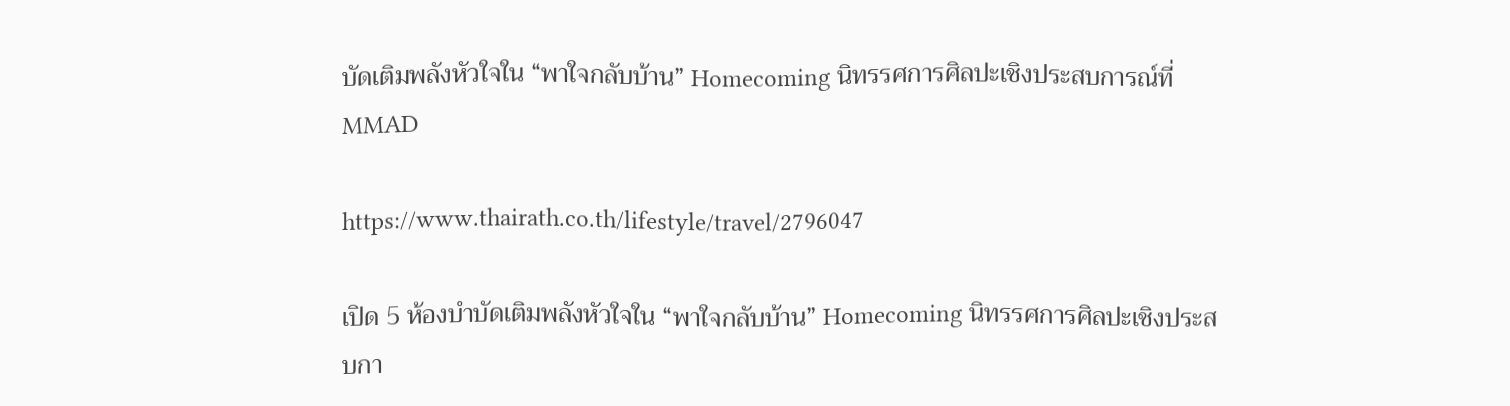บัดเติมพลังหัวใจใน “พาใจกลับบ้าน” Homecoming นิทรรศการศิลปะเชิงประสบการณ์ที่ MMAD

https://www.thairath.co.th/lifestyle/travel/2796047

เปิด 5 ห้องบำบัดเติมพลังหัวใจใน “พาใจกลับบ้าน” Homecoming นิทรรศการศิลปะเชิงประสบกา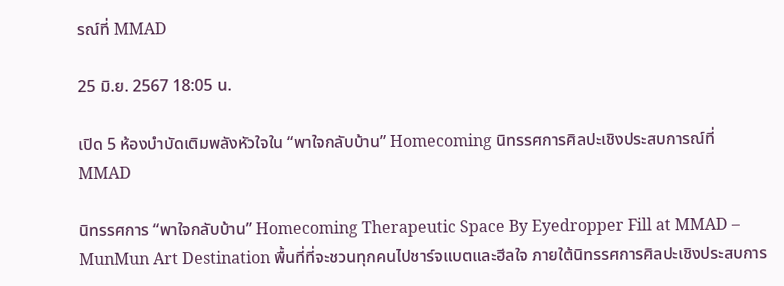รณ์ที่ MMAD

25 มิ.ย. 2567 18:05 น.

เปิด 5 ห้องบำบัดเติมพลังหัวใจใน “พาใจกลับบ้าน” Homecoming นิทรรศการศิลปะเชิงประสบการณ์ที่ MMAD

นิทรรศการ “พาใจกลับบ้าน” Homecoming Therapeutic Space By Eyedropper Fill at MMAD – MunMun Art Destination พื้นที่ที่จะชวนทุกคนไปชาร์จแบตและฮีลใจ ภายใต้นิทรรศการศิลปะเชิงประสบการ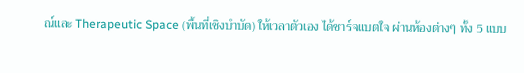ณ์และ Therapeutic Space (พื้นที่เชิงบำบัด) ให้เวลาตัวเอง ได้ชาร์จแบตใจ ผ่านห้องต่างๆ ทั้ง 5 แบบ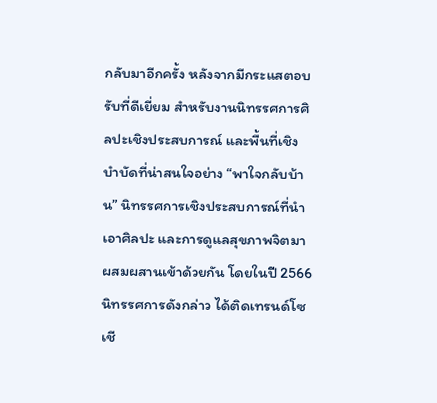กลับมาอีกครั้ง หลังจากมีกระแสตอบรับที่ดีเยี่ยม สำหรับงานนิทรรศการศิลปะเชิงประสบการณ์ และพื้นที่เชิงบำบัดที่น่าสนใจอย่าง “พาใจกลับบ้าน” นิทรรศการเชิงประสบการณ์ที่นำเอาศิลปะ และการดูแลสุขภาพจิตมาผสมผสานเข้าด้วยกัน โดยในปี 2566 นิทรรศการดังกล่าว ได้ติดเทรนด์โซเชี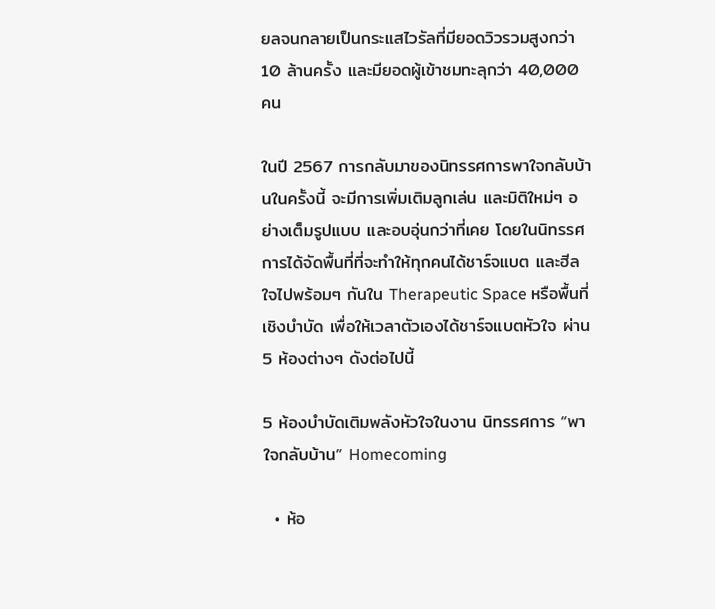ยลจนกลายเป็นกระแสไวรัลที่มียอดวิวรวมสูงกว่า 10 ล้านครั้ง และมียอดผู้เข้าชมทะลุกว่า 40,000 คน

ในปี 2567 การกลับมาของนิทรรศการพาใจกลับบ้านในครั้งนี้ จะมีการเพิ่มเติมลูกเล่น และมิติใหม่ๆ อย่างเต็มรูปแบบ และอบอุ่นกว่าที่เคย โดยในนิทรรศการได้จัดพื้นที่ที่จะทำให้ทุกคนได้ชาร์จแบต และฮีลใจไปพร้อมๆ กันใน Therapeutic Space หรือพื้นที่เชิงบำบัด เพื่อให้เวลาตัวเองได้ชาร์จแบตหัวใจ ผ่าน 5 ห้องต่างๆ ดังต่อไปนี้

5 ห้องบำบัดเติมพลังหัวใจในงาน นิทรรศการ “พาใจกลับบ้าน” Homecoming

  • ห้อ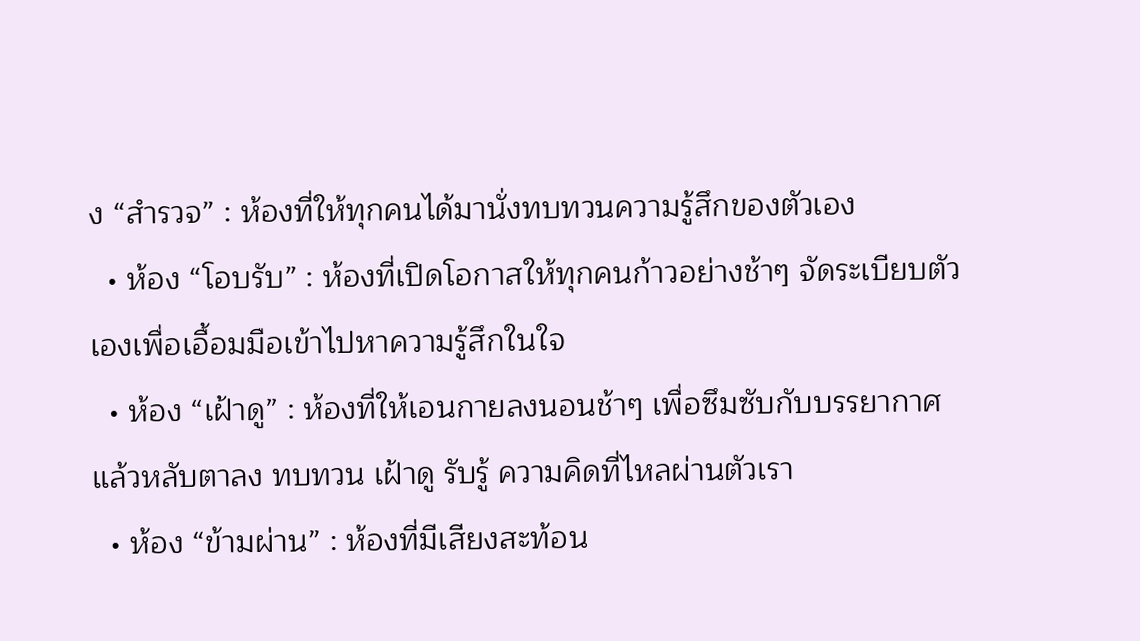ง “สำรวจ” : ห้องที่ให้ทุกคนได้มานั่งทบทวนความรู้สึกของตัวเอง
  • ห้อง “โอบรับ” : ห้องที่เปิดโอกาสให้ทุกคนก้าวอย่างช้าๆ จัดระเบียบตัวเองเพื่อเอื้อมมือเข้าไปหาความรู้สึกในใจ
  • ห้อง “เฝ้าดู” : ห้องที่ให้เอนกายลงนอนช้าๆ เพื่อซึมซับกับบรรยากาศ แล้วหลับตาลง ทบทวน เฝ้าดู รับรู้ ความคิดที่ไหลผ่านตัวเรา
  • ห้อง “ข้ามผ่าน” : ห้องที่มีเสียงสะท้อน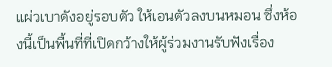แผ่วเบาดังอยู่รอบตัว ให้เอนตัวลงบนหมอน ซึ่งห้องนี้เป็นพื้นที่ที่เปิดกว้างให้ผู้ร่วมงานรับฟังเรื่อง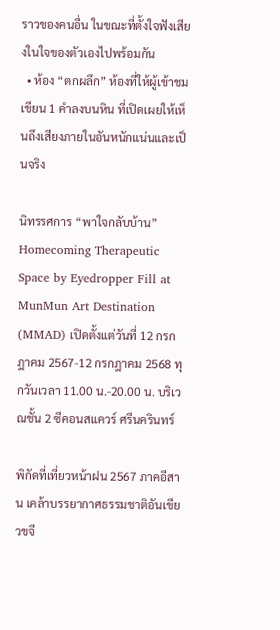ราวของคนอื่น ในขณะที่ตั้งใจฟังเสียงในใจของตัวเองไปพร้อมกัน
  • ห้อง “ตกผลึก” ห้องที่ให้ผู้เข้าชมเขียน 1 คำลงบนหิน ที่เปิดเผยให้เห็นถึงเสียงภายในอันหนักแน่นและเป็นจริง

นิทรรศการ “พาใจกลับบ้าน” Homecoming Therapeutic Space by Eyedropper Fill at MunMun Art Destination (MMAD) เปิดตั้งแต่วันที่ 12 กรกฎาคม 2567-12 กรกฎาคม 2568 ทุกวันเวลา 11.00 น.-20.00 น. บริเวณชั้น 2 ซีคอนสแควร์ ศรีนครินทร์

พิกัดที่เที่ยวหน้าฝน 2567 ภาคอีสาน เคล้าบรรยากาศธรรมชาติอันเขียวขจี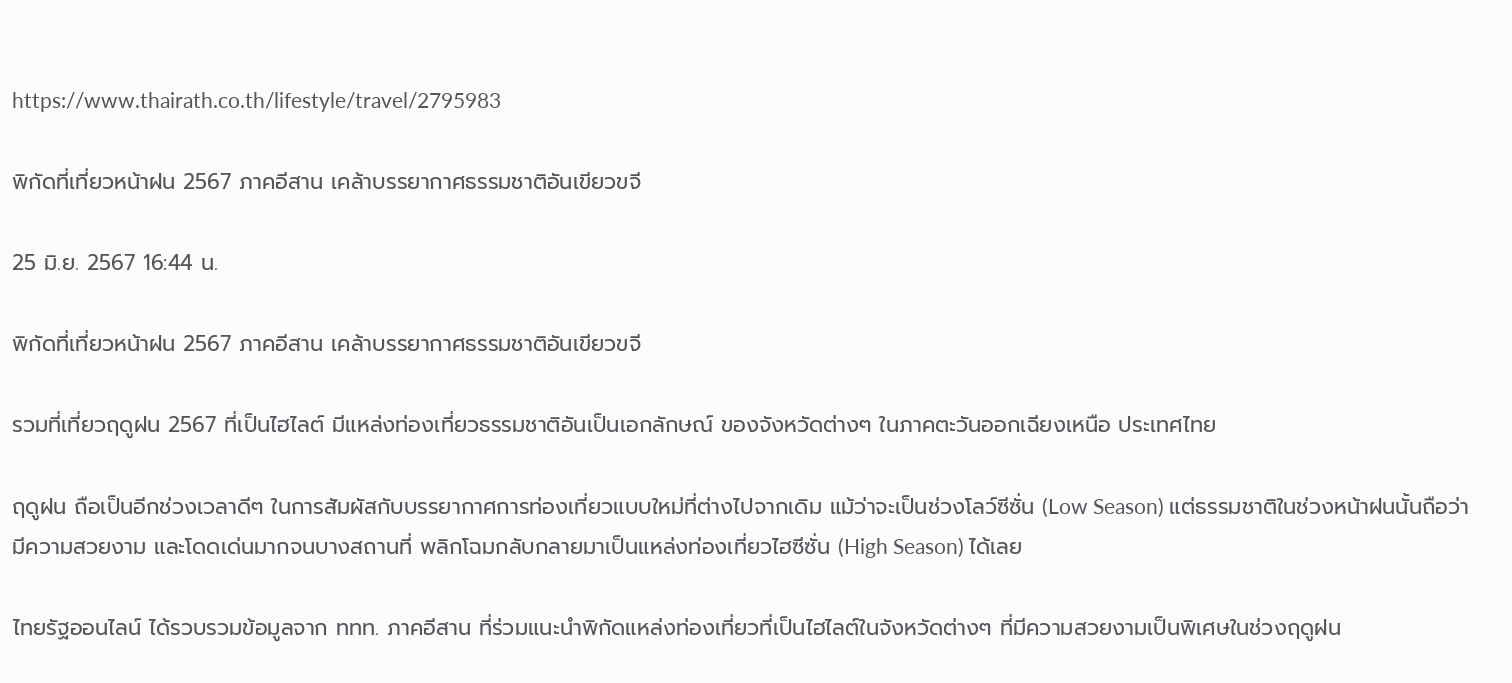https://www.thairath.co.th/lifestyle/travel/2795983

พิกัดที่เที่ยวหน้าฝน 2567 ภาคอีสาน เคล้าบรรยากาศธรรมชาติอันเขียวขจี

25 มิ.ย. 2567 16:44 น.

พิกัดที่เที่ยวหน้าฝน 2567 ภาคอีสาน เคล้าบรรยากาศธรรมชาติอันเขียวขจี

รวมที่เที่ยวฤดูฝน 2567 ที่เป็นไฮไลต์ มีแหล่งท่องเที่ยวธรรมชาติอันเป็นเอกลักษณ์ ของจังหวัดต่างๆ ในภาคตะวันออกเฉียงเหนือ ประเทศไทย

ฤดูฝน ถือเป็นอีกช่วงเวลาดีๆ ในการสัมผัสกับบรรยากาศการท่องเที่ยวแบบใหม่ที่ต่างไปจากเดิม แม้ว่าจะเป็นช่วงโลว์ซีซั่น (Low Season) แต่ธรรมชาติในช่วงหน้าฝนนั้นถือว่ามีความสวยงาม และโดดเด่นมากจนบางสถานที่ พลิกโฉมกลับกลายมาเป็นแหล่งท่องเที่ยวไฮซีซั่น (High Season) ได้เลย

ไทยรัฐออนไลน์ ได้รวบรวมข้อมูลจาก ททท. ภาคอีสาน ที่ร่วมแนะนำพิกัดแหล่งท่องเที่ยวที่เป็นไฮไลต์ในจังหวัดต่างๆ ที่มีความสวยงามเป็นพิเศษในช่วงฤดูฝน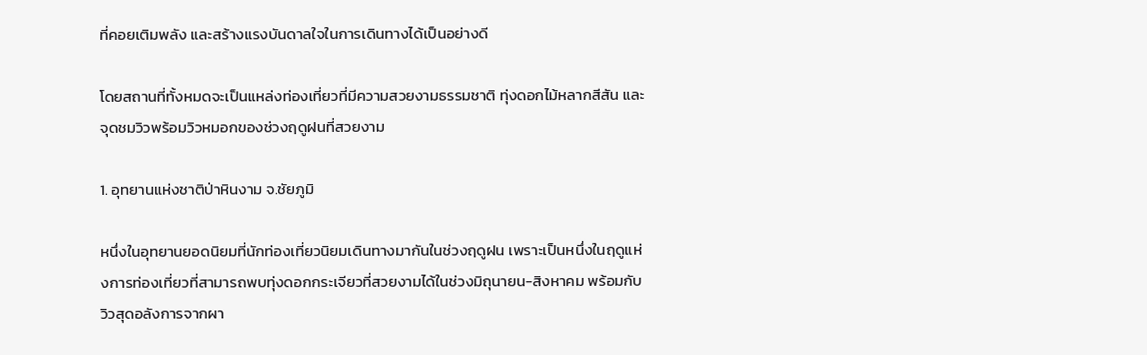ที่คอยเติมพลัง และสร้างแรงบันดาลใจในการเดินทางได้เป็นอย่างดี

โดยสถานที่ทั้งหมดจะเป็นแหล่งท่องเที่ยวที่มีความสวยงามธรรมชาติ ทุ่งดอกไม้หลากสีสัน และจุดชมวิวพร้อมวิวหมอกของช่วงฤดูฝนที่สวยงาม

1. อุทยานแห่งชาติป่าหินงาม จ.ชัยภูมิ

หนึ่งในอุทยานยอดนิยมที่นักท่องเที่ยวนิยมเดินทางมากันในช่วงฤดูฝน เพราะเป็นหนึ่งในฤดูแห่งการท่องเที่ยวที่สามารถพบทุ่งดอกกระเจียวที่สวยงามได้ในช่วงมิถุนายน-สิงหาคม พร้อมกับวิวสุดอลังการจากผา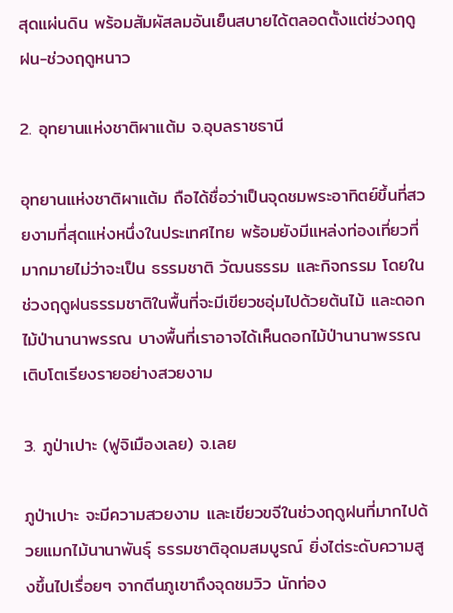สุดแผ่นดิน พร้อมสัมผัสลมอันเย็นสบายได้ตลอดตั้งแต่ช่วงฤดูฝน-ช่วงฤดูหนาว

2. อุทยานแห่งชาติผาแต้ม จ.อุบลราชธานี

อุทยานแห่งชาติผาแต้ม ถือได้ชื่อว่าเป็นจุดชมพระอาทิตย์ขึ้นที่สวยงามที่สุดแห่งหนึ่งในประเทศไทย พร้อมยังมีแหล่งท่องเที่ยวที่มากมายไม่ว่าจะเป็น ธรรมชาติ วัฒนธรรม และกิจกรรม โดยในช่วงฤดูฝนธรรมชาติในพื้นที่จะมีเขียวชอุ่มไปด้วยต้นไม้ และดอกไม้ป่านานาพรรณ บางพื้นที่เราอาจได้เห็นดอกไม้ป่านานาพรรณเติบโตเรียงรายอย่างสวยงาม

3. ภูป่าเปาะ (ฟูจิเมืองเลย) จ.เลย

ภูป่าเปาะ จะมีความสวยงาม และเขียวขจีในช่วงฤดูฝนที่มากไปด้วยแมกไม้นานาพันธุ์ ธรรมชาติอุดมสมบูรณ์ ยิ่งไต่ระดับความสูงขึ้นไปเรื่อยๆ จากตีนภูเขาถึงจุดชมวิว นักท่อง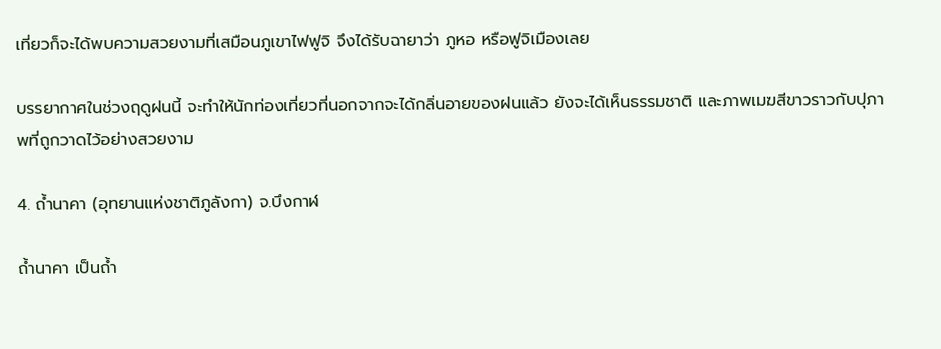เที่ยวก็จะได้พบความสวยงามที่เสมือนภูเขาไฟฟูจิ จึงได้รับฉายาว่า ภูหอ หรือฟูจิเมืองเลย

บรรยากาศในช่วงฤดูฝนนี้ จะทำให้นักท่องเที่ยวที่นอกจากจะได้กลิ่นอายของฝนแล้ว ยังจะได้เห็นธรรมชาติ และภาพเมฆสีขาวราวกับปุภาพที่ถูกวาดไว้อย่างสวยงาม

4. ถ้ำนาคา (อุทยานแห่งชาติภูลังกา) จ.บึงกาฬ

ถ้ำนาคา เป็นถ้ำ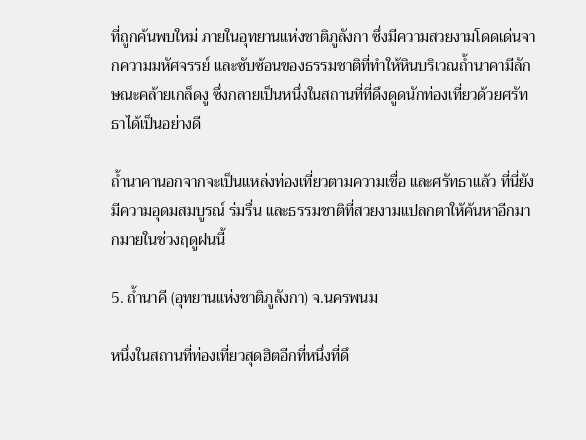ที่ถูกค้นพบใหม่ ภายในอุทยานแห่งชาติภูลังกา ซึ่งมีความสวยงามโดดเด่นจากความมหัศจรรย์ และซับซ้อนของธรรมชาติที่ทำให้หินบริเวณถ้ำนาคามีลักษณะคล้ายเกล็ดงู ซึ่งกลายเป็นหนึ่งในสถานที่ที่ดึงดูดนักท่องเที่ยวด้วยศรัทธาได้เป็นอย่างดี

ถ้ำนาคานอกจากจะเป็นแหล่งท่องเที่ยวตามความเชื่อ และศรัทธาแล้ว ที่นี่ยังมีความอุดมสมบูรณ์ ร่มรื่น และธรรมชาติที่สวยงามแปลกตาให้ค้นหาอีกมากมายในช่วงฤดูฝนนี้

5. ถ้ำนาคี (อุทยานแห่งชาติภูลังกา) จ.นครพนม

หนึ่งในสถานที่ท่องเที่ยวสุดฮิตอีกที่หนึ่งที่ดึ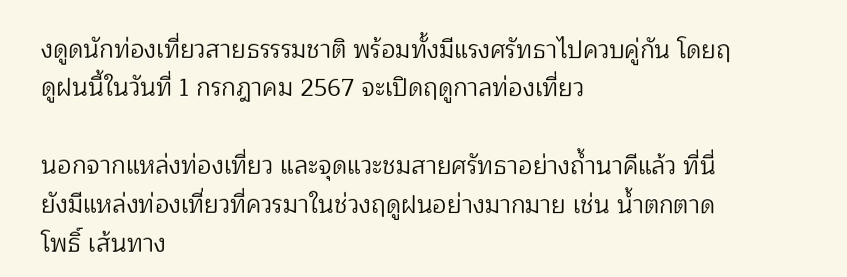งดูดนักท่องเที่ยวสายธรรรมชาติ พร้อมทั้งมีแรงศรัทธาไปควบคู่กัน โดยฤดูฝนนี้ในวันที่ 1 กรกฎาคม 2567 จะเปิดฤดูกาลท่องเที่ยว

นอกจากแหล่งท่องเที่ยว และจุดแวะชมสายศรัทธาอย่างถ้ำนาคีแล้ว ที่นี่ยังมีแหล่งท่องเที่ยวที่ควรมาในช่วงฤดูฝนอย่างมากมาย เช่น น้ำตกตาดโพธิ์ เส้นทาง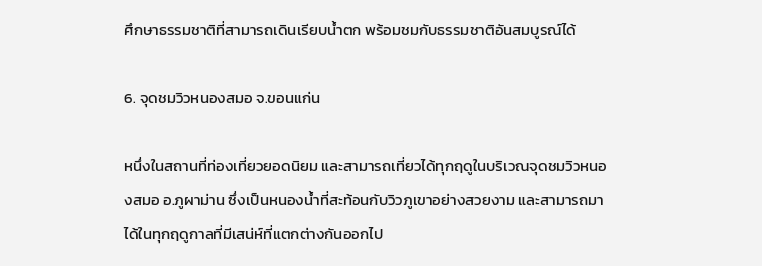ศึกษาธรรมชาติที่สามารถเดินเรียบน้ำตก พร้อมชมกับธรรมชาติอันสมบูรณ์ได้

6. จุดชมวิวหนองสมอ จ.ขอนแก่น

หนึ่งในสถานที่ท่องเที่ยวยอดนิยม และสามารถเที่ยวได้ทุกฤดูในบริเวณจุดชมวิวหนองสมอ อ.ภูผาม่าน ซึ่งเป็นหนองน้ำที่สะท้อนกับวิวภูเขาอย่างสวยงาม และสามารถมาได้ในทุกฤดูกาลที่มีเสน่ห์ที่แตกต่างกันออกไป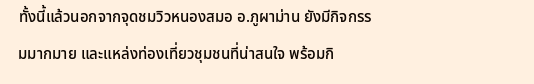ทั้งนี้แล้วนอกจากจุดชมวิวหนองสมอ อ.ภูผาม่าน ยังมีกิจกรรมมากมาย และแหล่งท่องเที่ยวชุมชนที่น่าสนใจ พร้อมกิ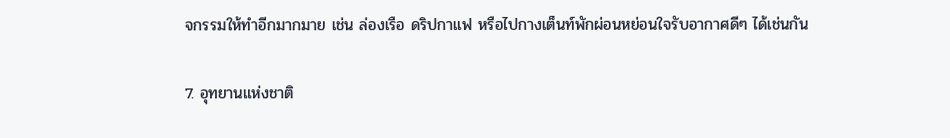จกรรมให้ทำอีกมากมาย เช่น ล่องเรือ ดริปกาแฟ หรือไปกางเต็นท์พักผ่อนหย่อนใจรับอากาศดีๆ ได้เช่นกัน

7. อุทยานแห่งชาติ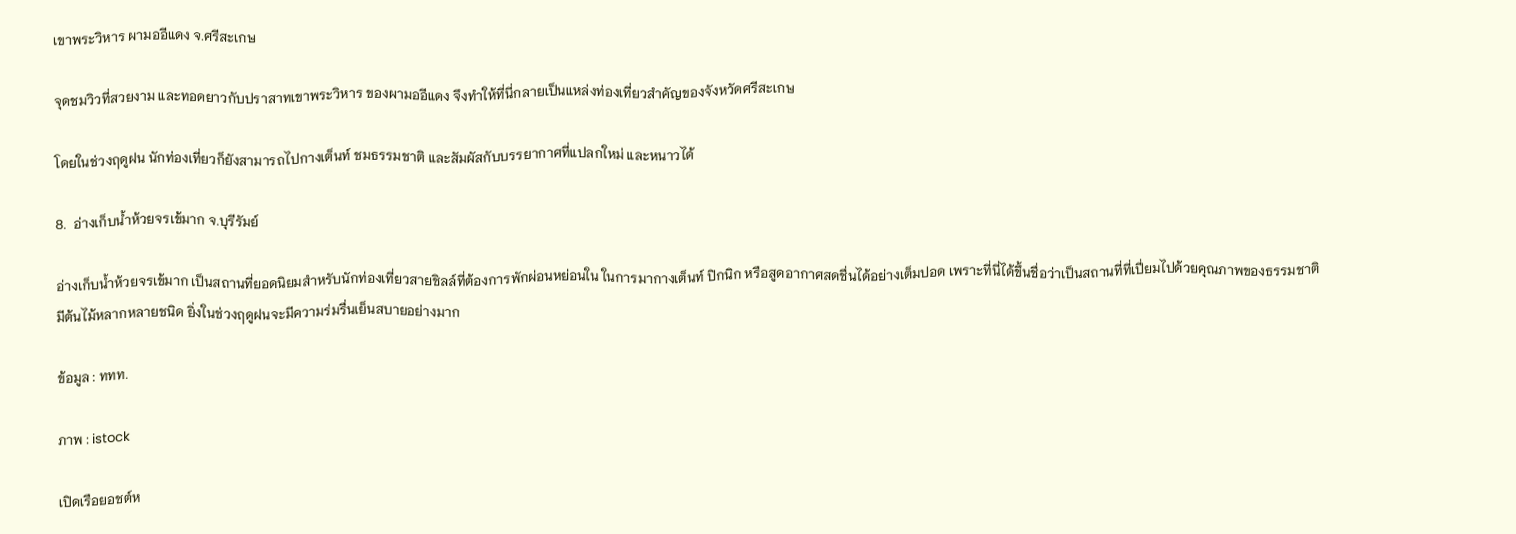เขาพระวิหาร ผามออีแดง จ.ศรีสะเกษ

จุดชมวิวที่สวยงาม และทอดยาวกับปราสาทเขาพระวิหาร ของผามออีแดง จึงทำให้ที่นี่กลายเป็นแหล่งท่องเที่ยวสำคัญของจังหวัดศรีสะเกษ

โดยในช่วงฤดูฝน นักท่องเที่ยวก็ยังสามารถไปกางเต็นท์ ชมธรรมชาติ และสัมผัสกับบรรยากาศที่แปลกใหม่ และหนาวได้

8.  อ่างเก็บน้ำห้วยจรเข้มาก จ.บุรีรัมย์

อ่างเก็บน้ำห้วยจรเข้มาก เป็นสถานที่ยอดนิยมสำหรับนักท่องเที่ยวสายชิลล์ที่ต้องการพักผ่อนหย่อนใน ในการมากางเต็นท์ ปิกนิก หรือสูดอากาศสดชื่นได้อย่างเต็มปอด เพราะที่นี่ได้ขึ้นชื่อว่าเป็นสถานที่ที่เปี่ยมไปด้วยคุณภาพของธรรมชาติ มีต้นไม้หลากหลายชนิด ยิ่งในช่วงฤดูฝนจะมีความร่มรื่นเย็นสบายอย่างมาก

ข้อมูล : ททท.

ภาพ : istock

เปิดเรือยอชต์ห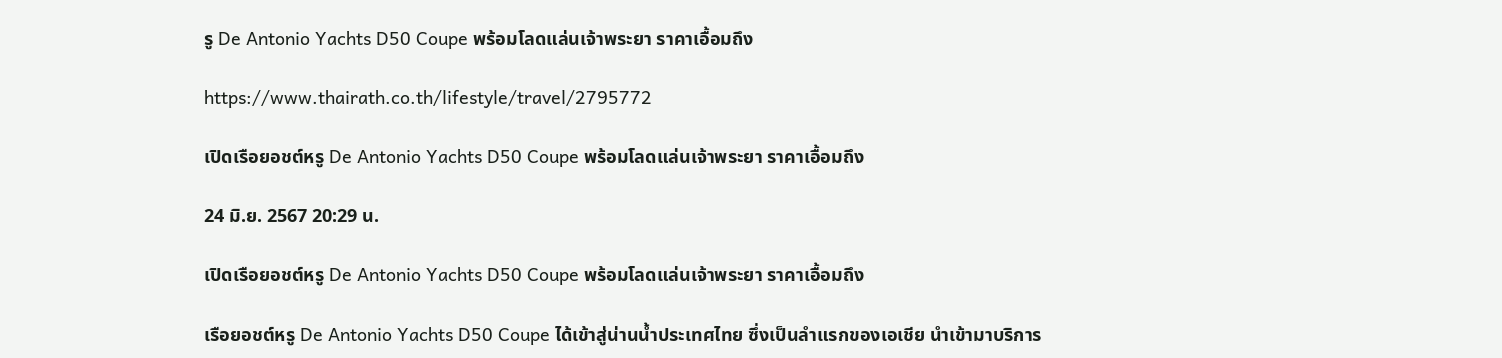รู De Antonio Yachts D50 Coupe พร้อมโลดแล่นเจ้าพระยา ราคาเอื้อมถึง

https://www.thairath.co.th/lifestyle/travel/2795772

เปิดเรือยอชต์หรู De Antonio Yachts D50 Coupe พร้อมโลดแล่นเจ้าพระยา ราคาเอื้อมถึง

24 มิ.ย. 2567 20:29 น.

เปิดเรือยอชต์หรู De Antonio Yachts D50 Coupe พร้อมโลดแล่นเจ้าพระยา ราคาเอื้อมถึง

เรือยอชต์หรู De Antonio Yachts D50 Coupe ได้เข้าสู่น่านน้ำประเทศไทย ซึ่งเป็นลำแรกของเอเชีย นำเข้ามาบริการ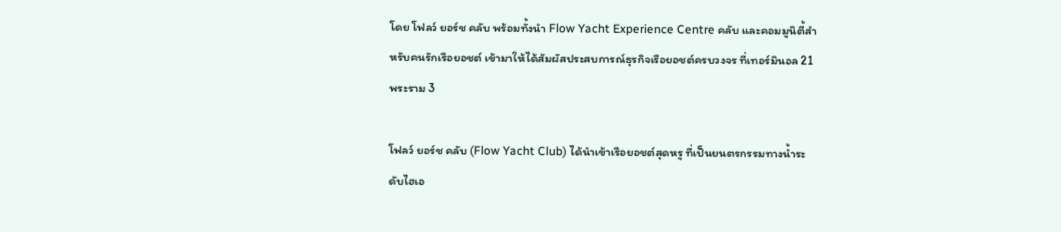โดย โฟลว์ ยอร์ช คลับ พร้อมทั้งนำ Flow Yacht Experience Centre คลับ และคอมมูนิตี้สำหรับคนรักเรือยอชต์ เข้ามาให้ได้สัมผัสประสบการณ์ธุรกิจเรือยอชต์ครบวงจร ที่เทอร์มินอล 21 พระราม 3

โฟลว์ ยอร์ช คลับ (Flow Yacht Club) ได้นำเข้าเรือยอชต์สุดหรู ที่เป็นยนตรกรรมทางน้ำระดับไฮเอ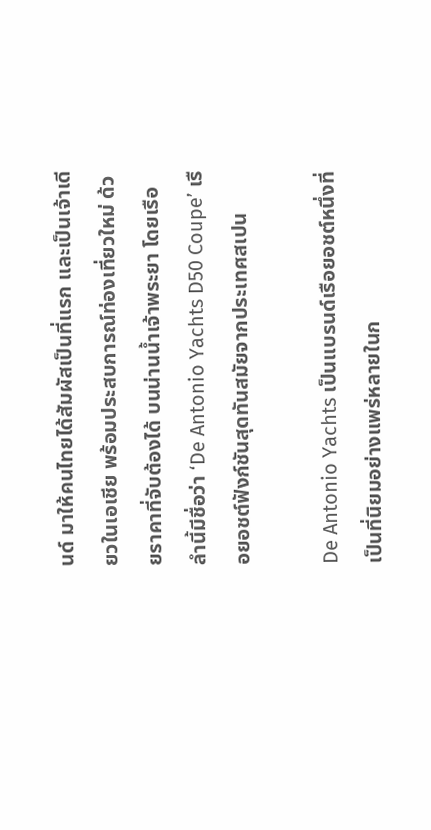นด์ มาให้คนไทยได้สัมผัสเป็นที่แรก และเป็นเจ้าเดียวในเอเชีย พร้อมประสบการณ์ท่องเที่ยวใหม่ ด้วยราคาที่จับต้องได้ บนน่านน้ำเจ้าพระยา โดยเรือลำนี้มีชื่อว่า ‘De Antonio Yachts D50 Coupe’ เรือยอชต์ฟังก์ชันสุดทันสมัยจากประเทศสเปน

De Antonio Yachts เป็นแบรนด์เรือยอชต์หนึ่งที่เป็นที่นิยมอย่างแพร่หลายในก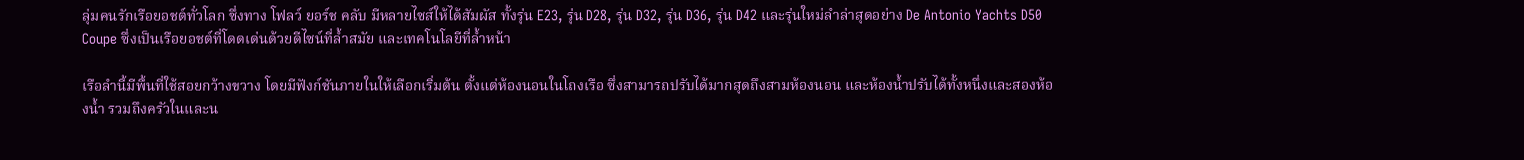ลุ่มคนรักเรือยอชต์ทั่วโลก ซึ่งทาง โฟลว์ ยอร์ช คลับ มีหลายไซส์ให้ได้สัมผัส ทั้งรุ่น E23, รุ่น D28, รุ่น D32, รุ่น D36, รุ่น D42 และรุ่นใหม่ลำล่าสุดอย่าง De Antonio Yachts D50 Coupe ซึ่งเป็นเรือยอชต์ที่โดดเด่นด้วยดีไซน์ที่ล้ำสมัย และเทคโนโลยีที่ล้ำหน้า

เรือลำนี้มีพื้นที่ใช้สอยกว้างขวาง โดยมีฟังก์ชันภายในให้เลือกเริ่มต้น ตั้งแต่ห้องนอนในโถงเรือ ซึ่งสามารถปรับได้มากสุดถึงสามห้องนอน และห้องน้ำปรับได้ทั้งหนึ่งและสองห้องน้ำ รวมถึงครัวในและน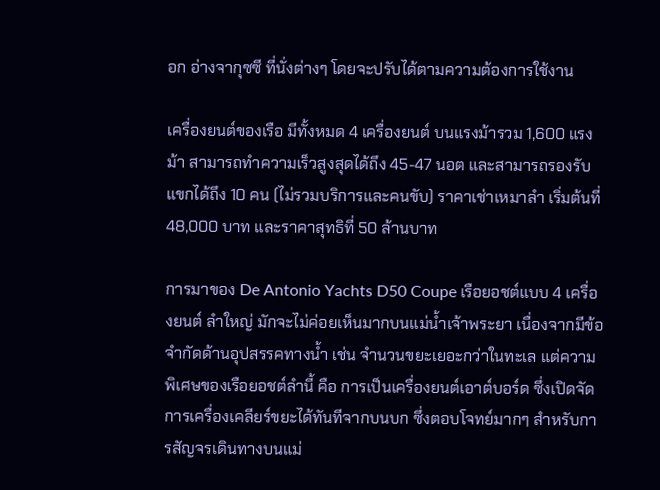อก อ่างจากุซซี ที่นั่งต่างๆ โดยจะปรับได้ตามความต้องการใช้งาน

เครื่องยนต์ของเรือ มีทั้งหมด 4 เครื่องยนต์ บนแรงม้ารวม 1,600 แรงม้า สามารถทำความเร็วสูงสุดได้ถึง 45-47 นอต และสามารถรองรับแขกได้ถึง 10 คน (ไม่รวมบริการและคนขับ) ราคาเช่าเหมาลำ เริ่มต้นที่ 48,000 บาท และราคาสุทธิที่ 50 ล้านบาท

การมาของ De Antonio Yachts D50 Coupe เรือยอชต์แบบ 4 เครื่องยนต์ ลำใหญ่ มักจะไม่ค่อยเห็นมากบนแม่น้ำเจ้าพระยา เนื่องจากมีข้อจำกัดด้านอุปสรรคทางน้ำ เช่น จำนวนขยะเยอะกว่าในทะเล แต่ความพิเศษของเรือยอชต์ลำนี้ คือ การเป็นเครื่องยนต์เอาต์บอร์ด ซึ่งเปิดจัดการเครื่องเคลียร์ขยะได้ทันทีจากบนบก ซึ่งตอบโจทย์มากๆ สำหรับการสัญจรเดินทางบนแม่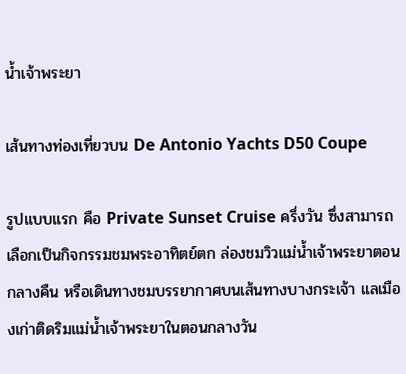น้ำเจ้าพระยา

เส้นทางท่องเที่ยวบน De Antonio Yachts D50 Coupe

รูปแบบแรก คือ Private Sunset Cruise ครึ่งวัน ซึ่งสามารถเลือกเป็นกิจกรรมชมพระอาทิตย์ตก ล่องชมวิวแม่น้ำเจ้าพระยาตอนกลางคืน หรือเดินทางชมบรรยากาศบนเส้นทางบางกระเจ้า แลเมืองเก่าติดริมแม่น้ำเจ้าพระยาในตอนกลางวัน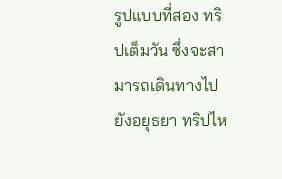รูปแบบที่สอง ทริปเต็มวัน ซึ่งจะสามารถเดินทางไปยังอยุธยา ทริปไห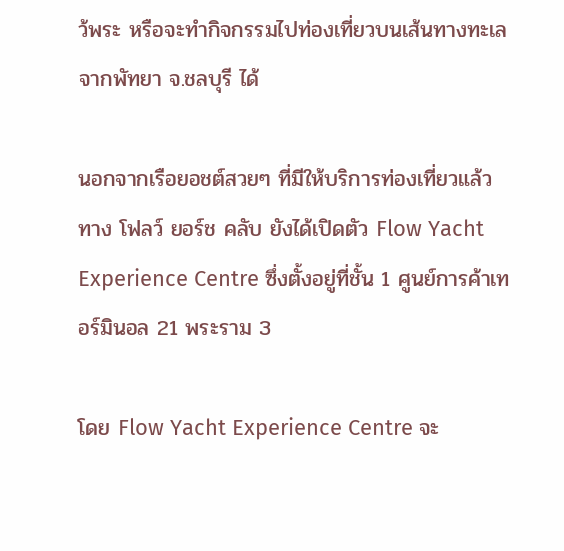ว้พระ หรือจะทำกิจกรรมไปท่องเที่ยวบนเส้นทางทะเลจากพัทยา จ.ชลบุรี ได้

นอกจากเรือยอชต์สวยๆ ที่มีให้บริการท่องเที่ยวแล้ว ทาง โฟลว์ ยอร์ช คลับ ยังได้เปิดตัว Flow Yacht Experience Centre ซึ่งตั้งอยู่ที่ชั้น 1 ศูนย์การค้าเทอร์มินอล 21 พระราม 3

โดย Flow Yacht Experience Centre จะ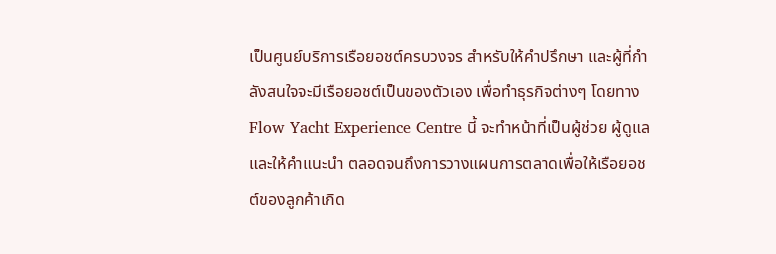เป็นศูนย์บริการเรือยอชต์ครบวงจร สำหรับให้คำปรึกษา และผู้ที่กำลังสนใจจะมีเรือยอชต์เป็นของตัวเอง เพื่อทำธุรกิจต่างๆ โดยทาง Flow Yacht Experience Centre นี้ จะทำหน้าที่เป็นผู้ช่วย ผู้ดูแล และให้คำแนะนำ ตลอดจนถึงการวางแผนการตลาดเพื่อให้เรือยอชต์ของลูกค้าเกิด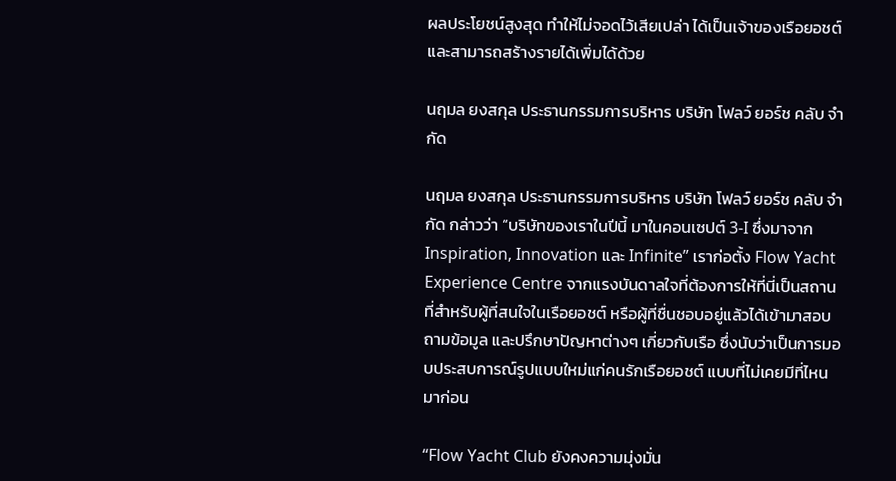ผลประโยชน์สูงสุด ทำให้ไม่จอดไว้เสียเปล่า ได้เป็นเจ้าของเรือยอชต์ และสามารถสร้างรายได้เพิ่มได้ด้วย

นฤมล ยงสกุล ประธานกรรมการบริหาร บริษัท โฟลว์ ยอร์ช คลับ จำกัด

นฤมล ยงสกุล ประธานกรรมการบริหาร บริษัท โฟลว์ ยอร์ช คลับ จำกัด กล่าวว่า “บริษัทของเราในปีนี้ มาในคอนเซปต์ 3-I ซึ่งมาจาก Inspiration, Innovation และ Infinite” เราก่อตั้ง Flow Yacht Experience Centre จากแรงบันดาลใจที่ต้องการให้ที่นี่เป็นสถานที่สำหรับผู้ที่สนใจในเรือยอชต์ หรือผู้ที่ชื่นชอบอยู่แล้วได้เข้ามาสอบถามข้อมูล และปรึกษาปัญหาต่างๆ เกี่ยวกับเรือ ซึ่งนับว่าเป็นการมอบประสบการณ์รูปแบบใหม่แก่คนรักเรือยอชต์ แบบที่ไม่เคยมีที่ไหนมาก่อน

“Flow Yacht Club ยังคงความมุ่งมั่น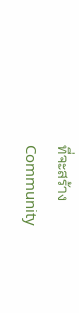ที่จะสร้าง Community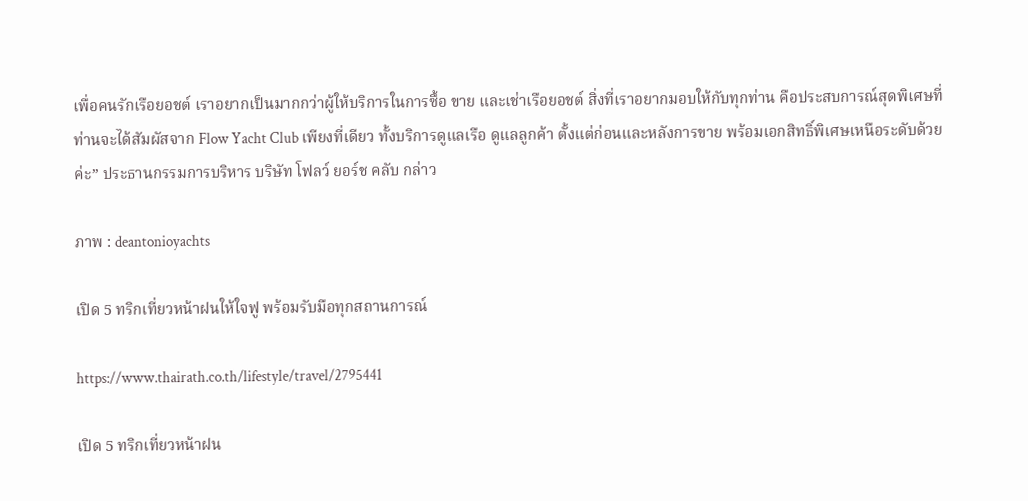เพื่อคนรักเรือยอชต์ เราอยากเป็นมากกว่าผู้ให้บริการในการซื้อ ขาย และเช่าเรือยอชต์ สิ่งที่เราอยากมอบให้กับทุกท่าน คือประสบการณ์สุดพิเศษที่ท่านจะได้สัมผัสจาก Flow Yacht Club เพียงที่เดียว ทั้งบริการดูแลเรือ ดูแลลูกค้า ตั้งแต่ก่อนและหลังการขาย พร้อมเอกสิทธิ์พิเศษเหนือระดับด้วยค่ะ” ประธานกรรมการบริหาร บริษัท โฟลว์ ยอร์ช คลับ กล่าว

ภาพ : deantonioyachts

เปิด 5 ทริกเที่ยวหน้าฝนให้ใจฟู พร้อมรับมือทุกสถานการณ์

https://www.thairath.co.th/lifestyle/travel/2795441

เปิด 5 ทริกเที่ยวหน้าฝน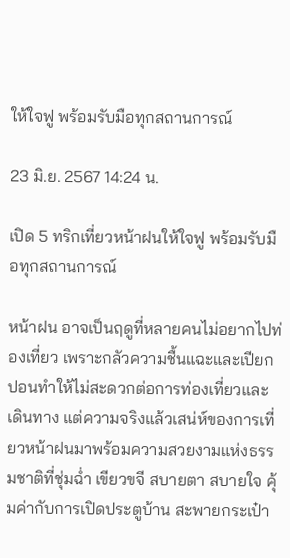ให้ใจฟู พร้อมรับมือทุกสถานการณ์

23 มิ.ย. 2567 14:24 น.

เปิด 5 ทริกเที่ยวหน้าฝนให้ใจฟู พร้อมรับมือทุกสถานการณ์

หน้าฝน อาจเป็นฤดูที่หลายคนไม่อยากไปท่องเที่ยว เพราะกลัวความชื้นแฉะและเปียกปอนทำให้ไม่สะดวกต่อการท่องเที่ยวและเดินทาง แต่ความจริงแล้วเสน่ห์ของการเที่ยวหน้าฝนมาพร้อมความสวยงามแห่งธรรมชาติที่ชุ่มฉ่ำ เขียวขจี สบายตา สบายใจ คุ้มค่ากับการเปิดประตูบ้าน สะพายกระเป๋า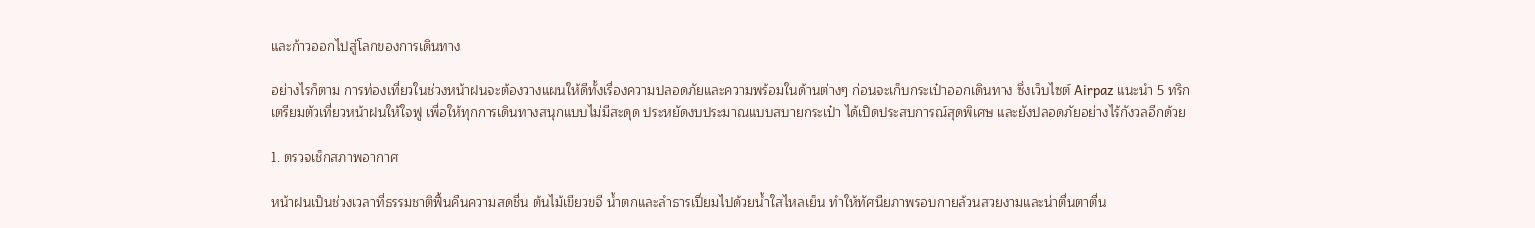และก้าวออกไปสู่โลกของการเดินทาง

อย่างไรก็ตาม การท่องเที่ยวในช่วงหน้าฝนจะต้องวางแผนให้ดีทั้งเรื่องความปลอดภัยและความพร้อมในด้านต่างๆ ก่อนจะเก็บกระเป๋าออกเดินทาง ซึ่งเว็บไซต์ Airpaz แนะนำ 5 ทริกเตรียมตัวเที่ยวหน้าฝนให้ใจฟู เพื่อให้ทุกการเดินทางสนุกแบบไม่มีสะดุด ประหยัดงบประมาณแบบสบายกระเป๋า ได้เปิดประสบการณ์สุดพิเศษ และยังปลอดภัยอย่างไร้กังวลอีกด้วย

1. ตรวจเช็กสภาพอากาศ

หน้าฝนเป็นช่วงเวลาที่ธรรมชาติฟื้นคืนความสดชื่น ต้นไม้เขียวขจี น้ำตกและลำธารเปี่ยมไปด้วยน้ำใสไหลเย็น ทำให้ทัศนียภาพรอบกายล้วนสวยงามและน่าตื่นตาตื่น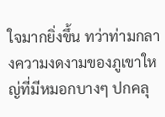ใจมากยิ่งขึ้น ทว่าท่ามกลางความงดงามของภูเขาใหญ่ที่มีหมอกบางๆ ปกคลุ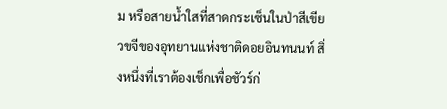ม หรือสายน้ำใสที่สาดกระเซ็นในป่าสีเขียวขจีของอุทยานแห่งชาติดอยอินทนนท์ สิ่งหนึ่งที่เราต้องเช็กเพื่อชัวร์ก่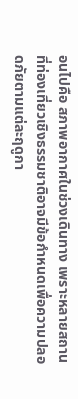อนไปคือ สภาพอากาศในช่วงเดินทาง เพราะหลายสถานที่ท่องเที่ยวเชิงธรรมชาติอาจมีข้อกำหนดเพื่อความปลอดภัยตามแต่ละฤดูกา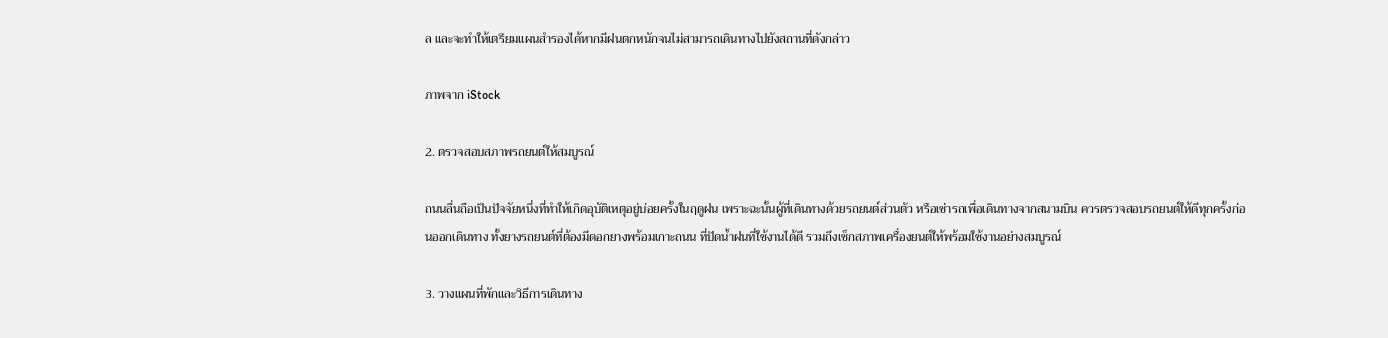ล และจะทำให้เตรียมแผนสำรองได้หากมีฝนตกหนักจนไม่สามารถเดินทางไปยังสถานที่ดังกล่าว

ภาพจาก iStock

2. ตรวจสอบสภาพรถยนต์ให้สมบูรณ์

ถนนลื่นถือเป็นปัจจัยหนึ่งที่ทำให้เกิดอุบัติเหตุอยู่บ่อยครั้งในฤดูฝน เพราะฉะนั้นผู้ที่เดินทางด้วยรถยนต์ส่วนตัว หรือเช่ารถเพื่อเดินทางจากสนามบิน ควรตรวจสอบรถยนต์ให้ดีทุกครั้งก่อนออกเดินทาง ทั้งยางรถยนต์ที่ต้องมีดอกยางพร้อมเกาะถนน ที่ปัดน้ำฝนที่ใช้งานได้ดี รวมถึงเช็กสภาพเครื่องยนต์ให้พร้อมใช้งานอย่างสมบูรณ์

3. วางแผนที่พักและวิธีการเดินทาง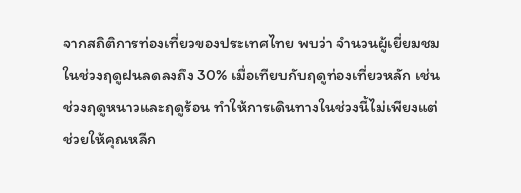จากสถิติการท่องเที่ยวของประเทศไทย พบว่า จำนวนผู้เยี่ยมชมในช่วงฤดูฝนลดลงถึง 30% เมื่อเทียบกับฤดูท่องเที่ยวหลัก เช่น ช่วงฤดูหนาวและฤดูร้อน ทำให้การเดินทางในช่วงนี้ไม่เพียงแต่ช่วยให้คุณหลีก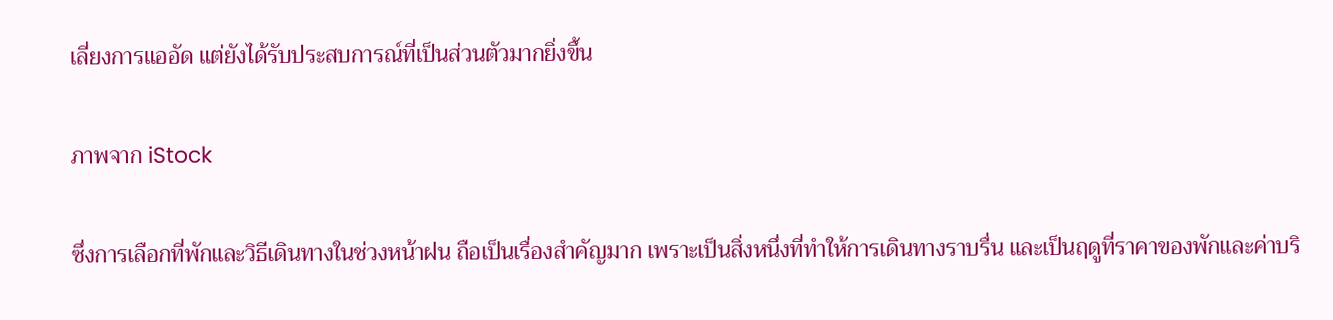เลี่ยงการแออัด แต่ยังได้รับประสบการณ์ที่เป็นส่วนตัวมากยิ่งขึ้น

ภาพจาก iStock

ซึ่งการเลือกที่พักและวิธีเดินทางในช่วงหน้าฝน ถือเป็นเรื่องสำคัญมาก เพราะเป็นสิ่งหนึ่งที่ทำให้การเดินทางราบรื่น และเป็นฤดูที่ราคาของพักและค่าบริ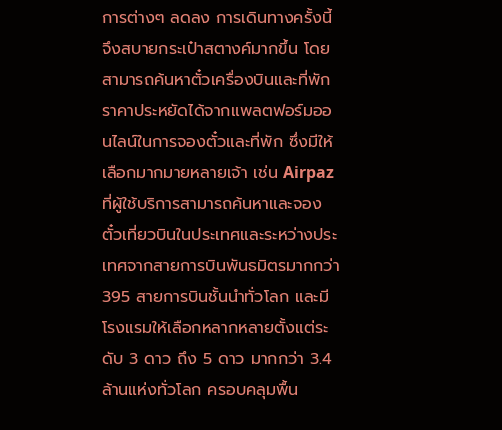การต่างๆ ลดลง การเดินทางครั้งนี้จึงสบายกระเป๋าสตางค์มากขึ้น โดยสามารถค้นหาตั๋วเครื่องบินและที่พักราคาประหยัดได้จากแพลตฟอร์มออนไลน์ในการจองตั๋วและที่พัก ซึ่งมีให้เลือกมากมายหลายเจ้า เช่น Airpaz ที่ผู้ใช้บริการสามารถค้นหาและจองตั๋วเที่ยวบินในประเทศและระหว่างประเทศจากสายการบินพันธมิตรมากกว่า 395 สายการบินชั้นนำทั่วโลก และมีโรงแรมให้เลือกหลากหลายตั้งแต่ระดับ 3 ดาว ถึง 5 ดาว มากกว่า 3.4 ล้านแห่งทั่วโลก ครอบคลุมพื้น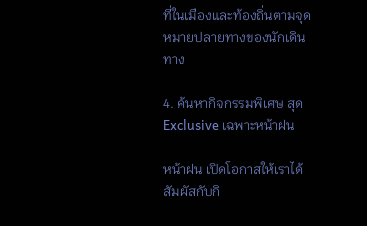ที่ในเมืองและท้องถิ่นตามจุดหมายปลายทางของนักเดินทาง

4. ค้นหากิจกรรมพิเศษ สุด Exclusive เฉพาะหน้าฝน

หน้าฝน เปิดโอกาสให้เราได้สัมผัสกับกิ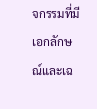จกรรมที่มีเอกลักษณ์และเฉ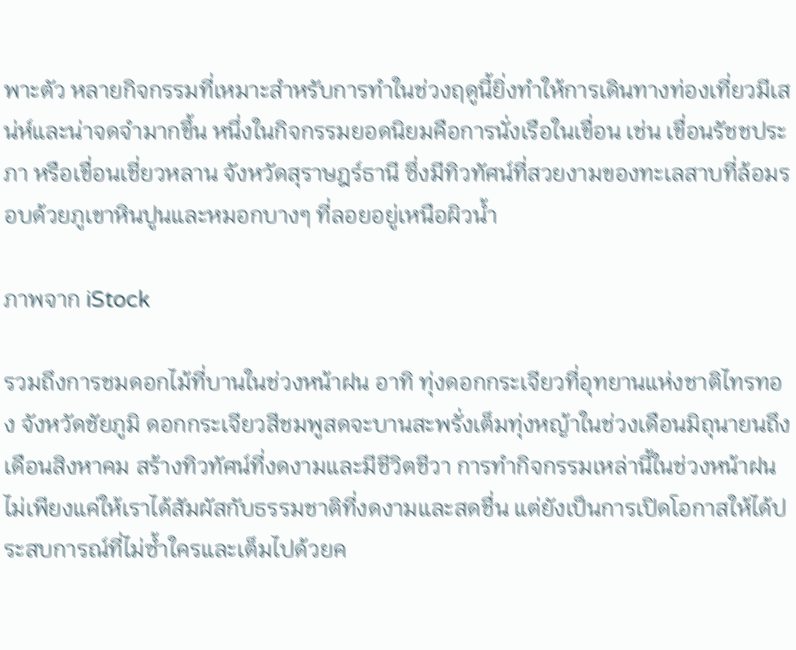พาะตัว หลายกิจกรรมที่เหมาะสำหรับการทำในช่วงฤดูนี้ยิ่งทำให้การเดินทางท่องเที่ยวมีเสน่ห์และน่าจดจำมากขึ้น หนึ่งในกิจกรรมยอดนิยมคือการนั่งเรือในเขื่อน เช่น เขื่อนรัชชประภา หรือเขื่อนเชี่ยวหลาน จังหวัดสุราษฎร์ธานี ซึ่งมีทิวทัศน์ที่สวยงามของทะเลสาบที่ล้อมรอบด้วยภูเขาหินปูนและหมอกบางๆ ที่ลอยอยู่เหนือผิวน้ำ

ภาพจาก iStock

รวมถึงการชมดอกไม้ที่บานในช่วงหน้าฝน อาทิ ทุ่งดอกกระเจียวที่อุทยานแห่งชาติไทรทอง จังหวัดชัยภูมิ ดอกกระเจียวสีชมพูสดจะบานสะพรั่งเต็มทุ่งหญ้าในช่วงเดือนมิถุนายนถึงเดือนสิงหาคม สร้างทิวทัศน์ที่งดงามและมีชีวิตชีวา การทำกิจกรรมเหล่านี้ในช่วงหน้าฝนไม่เพียงแค่ให้เราได้สัมผัสกับธรรมชาติที่งดงามและสดชื่น แต่ยังเป็นการเปิดโอกาสให้ได้ประสบการณ์ที่ไม่ซ้ำใครและเต็มไปด้วยค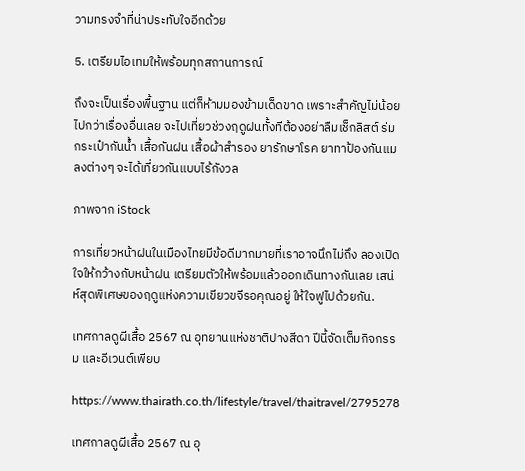วามทรงจำที่น่าประทับใจอีกด้วย

5. เตรียมไอเทมให้พร้อมทุกสถานการณ์

ถึงจะเป็นเรื่องพื้นฐาน แต่ก็ห้ามมองข้ามเด็ดขาด เพราะสำคัญไม่น้อยไปกว่าเรื่องอื่นเลย จะไปเที่ยวช่วงฤดูฝนทั้งทีต้องอย่าลืมเช็กลิสต์ ร่ม กระเป๋ากันน้ำ เสื้อกันฝน เสื้อผ้าสำรอง ยารักษาโรค ยาทาป้องกันแมลงต่างๆ จะได้เที่ยวกันแบบไร้กังวล

ภาพจาก iStock

การเที่ยวหน้าฝนในเมืองไทยมีข้อดีมากมายที่เราอาจนึกไม่ถึง ลองเปิดใจให้กว้างกับหน้าฝน เตรียมตัวให้พร้อมแล้วออกเดินทางกันเลย เสน่ห์สุดพิเศษของฤดูแห่งความเขียวขจีรอคุณอยู่ ให้ใจฟูไปด้วยกัน.

เทศกาลดูผีเสื้อ 2567 ณ อุทยานแห่งชาติปางสีดา ปีนี้จัดเต็มกิจกรรม และอีเวนต์เพียบ

https://www.thairath.co.th/lifestyle/travel/thaitravel/2795278

เทศกาลดูผีเสื้อ 2567 ณ อุ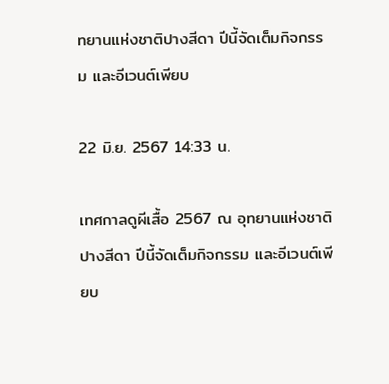ทยานแห่งชาติปางสีดา ปีนี้จัดเต็มกิจกรรม และอีเวนต์เพียบ

22 มิ.ย. 2567 14:33 น.

เทศกาลดูผีเสื้อ 2567 ณ อุทยานแห่งชาติปางสีดา ปีนี้จัดเต็มกิจกรรม และอีเวนต์เพียบ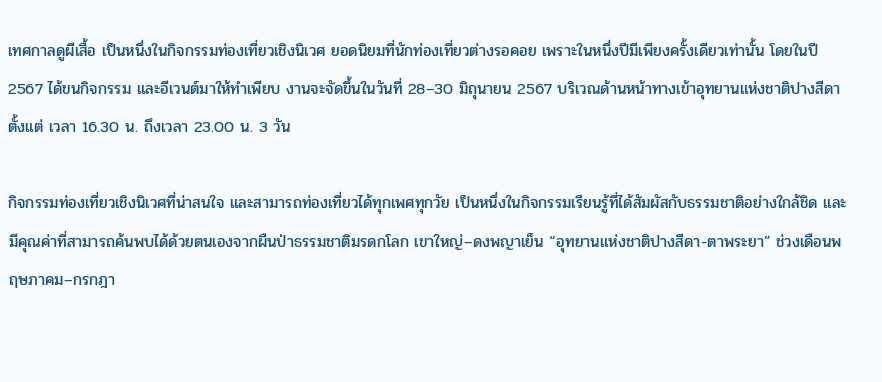เทศกาลดูผีเสื้อ เป็นหนึ่งในกิจกรรมท่องเที่ยวเชิงนิเวศ ยอดนิยมที่นักท่องเที่ยวต่างรอคอย เพราะในหนึ่งปีมีเพียงครั้งเดียวเท่านั้น โดยในปี 2567 ได้ขนกิจกรรม และอีเวนต์มาให้ทำเพียบ งานจะจัดขึ้นในวันที่ 28–30 มิถุนายน 2567 บริเวณด้านหน้าทางเข้าอุทยานแห่งชาติปางสีดา ตั้งแต่ เวลา 16.30 น. ถึงเวลา 23.00 น. 3 วัน

กิจกรรมท่องเที่ยวเชิงนิเวศที่น่าสนใจ และสามารถท่องเที่ยวได้ทุกเพศทุกวัย เป็นหนึ่งในกิจกรรมเรียนรู้ที่ได้สัมผัสกับธรรมชาติอย่างใกล้ชิด และมีคุณค่าที่สามารถค้นพบได้ด้วยตนเองจากผืนป่าธรรมชาติมรดกโลก เขาใหญ่–ดงพญาเย็น “อุทยานแห่งชาติปางสีดา-ตาพระยา” ช่วงเดือนพฤษภาคม–กรกฎา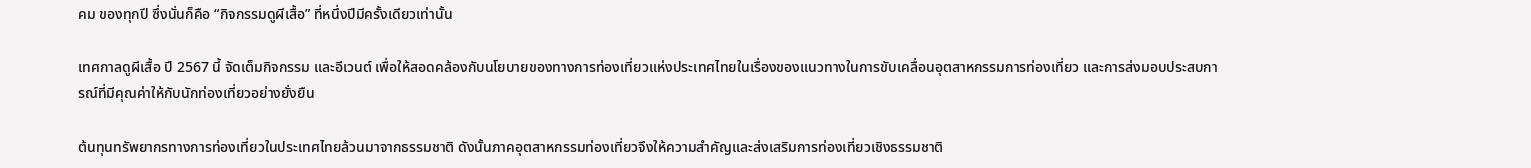คม ของทุกปี ซึ่งนั่นก็คือ “กิจกรรมดูผีเสื้อ” ที่หนึ่งปีมีครั้งเดียวเท่านั้น

เทศกาลดูผีเสื้อ ปี 2567 นี้ จัดเต็มกิจกรรม และอีเวนต์ เพื่อให้สอดคล้องกับนโยบายของทางการท่องเที่ยวแห่งประเทศไทยในเรื่องของแนวทางในการขับเคลื่อนอุตสาหกรรมการท่องเที่ยว และการส่งมอบประสบการณ์ที่มีคุณค่าให้กับนักท่องเที่ยวอย่างยั่งยืน

ต้นทุนทรัพยากรทางการท่องเที่ยวในประเทศไทยล้วนมาจากธรรมชาติ ดังนั้นภาคอุตสาหกรรมท่องเที่ยวจึงให้ความสำคัญและส่งเสริมการท่องเที่ยวเชิงธรรมชาติ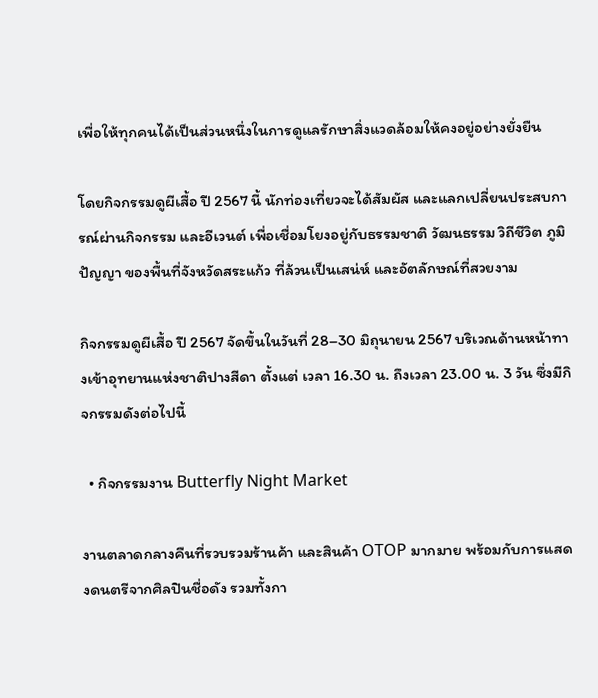เพื่อให้ทุกคนได้เป็นส่วนหนึ่งในการดูแลรักษาสิ่งแวดล้อมให้คงอยู่อย่างยั่งยืน

โดยกิจกรรมดูผีเสื้อ ปี 2567 นี้ นักท่องเที่ยวจะได้สัมผัส และแลกเปลี่ยนประสบการณ์ผ่านกิจกรรม และอีเวนต์ เพื่อเชื่อมโยงอยู่กับธรรมชาติ วัฒนธรรม วิถีชีวิต ภูมิปัญญา ของพื้นที่จังหวัดสระแก้ว ที่ล้วนเป็นเสน่ห์ และอัตลักษณ์ที่สวยงาม

กิจกรรมดูผีเสื้อ ปี 2567 จัดขึ้นในวันที่ 28–30 มิถุนายน 2567 บริเวณด้านหน้าทางเข้าอุทยานแห่งชาติปางสีดา ตั้งแต่ เวลา 16.30 น. ถึงเวลา 23.00 น. 3 วัน ซึ่งมีกิจกรรมดังต่อไปนี้

  • กิจกรรมงาน Butterfly Night Market

งานตลาดกลางคืนที่รวบรวมร้านค้า และสินค้า OTOP มากมาย พร้อมกับการแสดงดนตรีจากศิลปินชื่อดัง รวมทั้งกา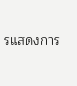รแสดงการ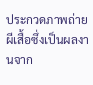ประกวดภาพถ่ายผีเสื้อซึ่งเป็นผลงานจาก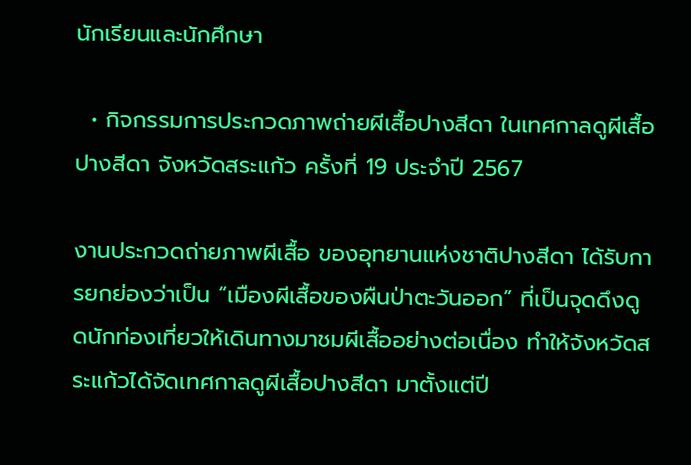นักเรียนและนักศึกษา

  • กิจกรรมการประกวดภาพถ่ายผีเสื้อปางสีดา ในเทศกาลดูผีเสื้อปางสีดา จังหวัดสระแก้ว ครั้งที่ 19 ประจําปี 2567

งานประกวดถ่ายภาพผีเสื้อ ของอุทยานแห่งชาติปางสีดา ได้รับการยกย่องว่าเป็น “เมืองผีเสื้อของผืนป่าตะวันออก” ที่เป็นจุดดึงดูดนักท่องเที่ยวให้เดินทางมาชมผีเสื้ออย่างต่อเนื่อง ทำให้จังหวัดสระแก้วได้จัดเทศกาลดูผีเสื้อปางสีดา มาตั้งแต่ปี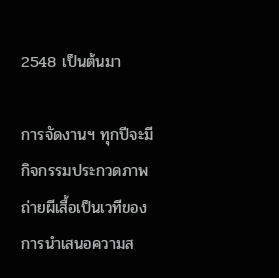2548 เป็นต้นมา

การจัดงานฯ ทุกปีจะมีกิจกรรมประกวดภาพถ่ายผีเสื้อเป็นเวทีของการนําเสนอความส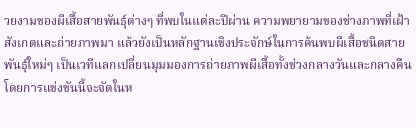วยงามของผีเสื้อสายพันธุ์ต่างๆ ที่พบในแต่ละปีผ่าน ความพยายามของช่างภาพที่เฝ้าสังเกตและถ่ายภาพมา แล้วยังเป็นหลักฐานเชิงประจักษ์ในการค้นพบผีเสื้อชนิดสายพันธุ์ใหม่ๆ เป็นเวทีแลกเปลี่ยนมุมมองการถ่ายภาพผีเสื้อทั้งช่วงกลางวันและกลางคืน โดยการแข่งขันนี้จะจัดในห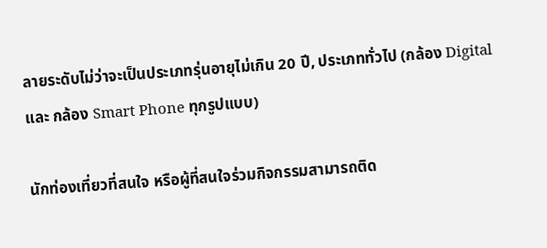ลายระดับไม่ว่าจะเป็นประเภทรุ่นอายุไม่เกิน 20 ปี, ประเภททั่วไป (กล้อง Digital และ กล้อง Smart Phone ทุกรูปแบบ)

นักท่องเที่ยวที่สนใจ หรือผู้ที่สนใจร่วมกิจกรรมสามารถติด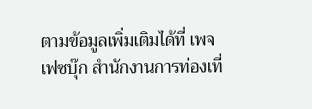ตามข้อมูลเพิ่มเติมได้ที่ เพจเฟซบุ๊ก สํานักงานการท่องเที่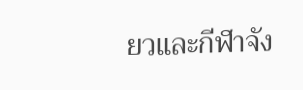ยวและกีฬาจัง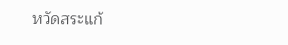หวัดสระแก้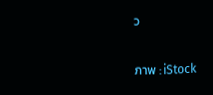ว

ภาพ : iStock